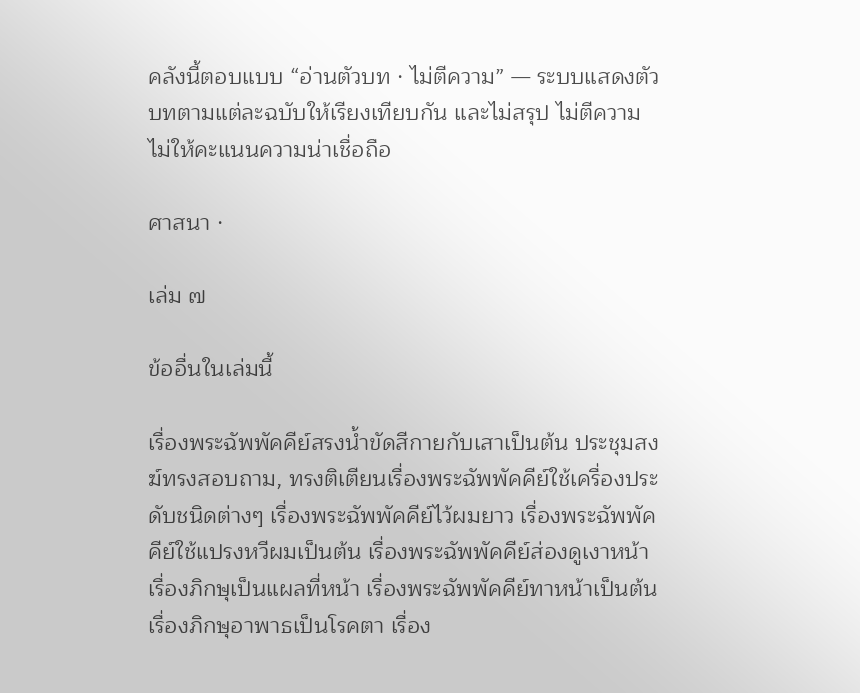คลังนี้ตอบแบบ “อ่านตัวบท · ไม่ตีความ” — ระบบแสดงตัวบทตามแต่ละฉบับให้เรียงเทียบกัน และไม่สรุป ไม่ตีความ ไม่ให้คะแนนความน่าเชื่อถือ

ศาสนา ·

เล่ม ๗

ข้ออื่นในเล่มนี้

เรื่องพระฉัพพัคคีย์สรงน้ำขัดสีกายกับเสาเป็นต้น ประชุมสงฆ์ทรงสอบถาม, ทรงติเตียนเรื่องพระฉัพพัคคีย์ใช้เครื่องประดับชนิดต่างๆ เรื่องพระฉัพพัคคีย์ไว้ผมยาว เรื่องพระฉัพพัคคีย์ใช้แปรงหวีผมเป็นต้น เรื่องพระฉัพพัคคีย์ส่องดูเงาหน้า เรื่องภิกษุเป็นแผลที่หน้า เรื่องพระฉัพพัคคีย์ทาหน้าเป็นต้น เรื่องภิกษุอาพาธเป็นโรคตา เรื่อง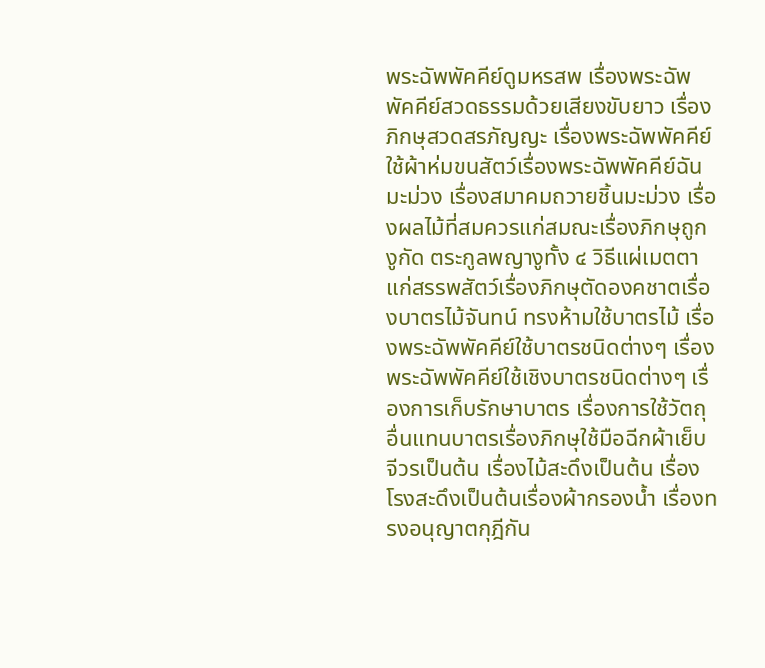พระฉัพพัคคีย์ดูมหรสพ เรื่องพระฉัพพัคคีย์สวดธรรมด้วยเสียงขับยาว เรื่องภิกษุสวดสรภัญญะ เรื่องพระฉัพพัคคีย์ใช้ผ้าห่มขนสัตว์เรื่องพระฉัพพัคคีย์ฉันมะม่วง เรื่องสมาคมถวายชิ้นมะม่วง เรื่องผลไม้ที่สมควรแก่สมณะเรื่องภิกษุถูกงูกัด ตระกูลพญางูทั้ง ๔ วิธีแผ่เมตตาแก่สรรพสัตว์เรื่องภิกษุตัดองคชาตเรื่องบาตรไม้จันทน์ ทรงห้ามใช้บาตรไม้ เรื่องพระฉัพพัคคีย์ใช้บาตรชนิดต่างๆ เรื่องพระฉัพพัคคีย์ใช้เชิงบาตรชนิดต่างๆ เรื่องการเก็บรักษาบาตร เรื่องการใช้วัตถุอื่นแทนบาตรเรื่องภิกษุใช้มือฉีกผ้าเย็บจีวรเป็นต้น เรื่องไม้สะดึงเป็นต้น เรื่องโรงสะดึงเป็นต้นเรื่องผ้ากรองน้ำ เรื่องทรงอนุญาตกุฎีกัน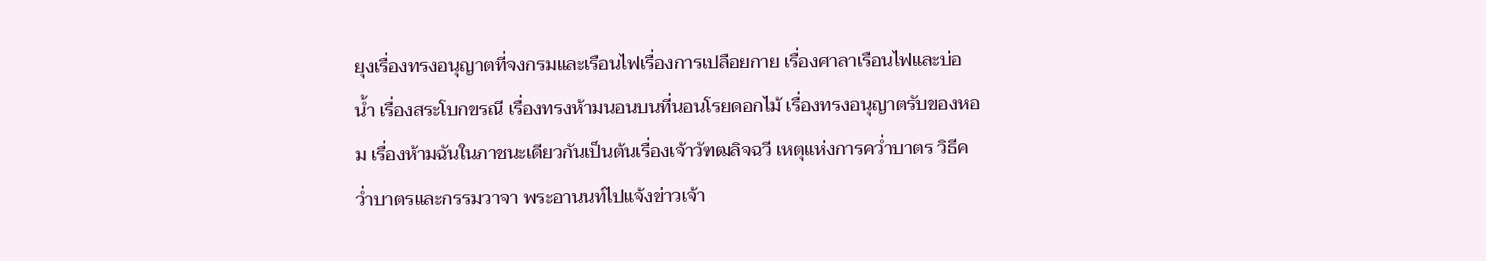ยุงเรื่องทรงอนุญาตที่จงกรมและเรือนไฟเรื่องการเปลือยกาย เรื่องศาลาเรือนไฟและบ่อน้ำ เรื่องสระโบกขรณี เรื่องทรงห้ามนอนบนที่นอนโรยดอกไม้ เรื่องทรงอนุญาตรับของหอม เรื่องห้ามฉันในภาชนะเดียวกันเป็นต้นเรื่องเจ้าวัฑฒลิจฉวี เหตุแห่งการคว่ำบาตร วิธีคว่ำบาตรและกรรมวาจา พระอานนท์ไปแจ้งข่าวเจ้า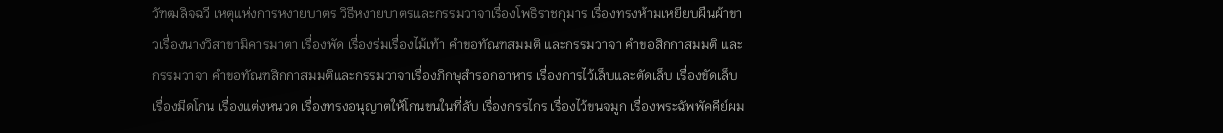วัฑฒลิจฉวี เหตุแห่งการหงายบาตร วิธีหงายบาตรและกรรมวาจาเรื่องโพธิราชกุมาร เรื่องทรงห้ามเหยียบผืนผ้าขาวเรื่องนางวิสาขามิคารมาตา เรื่องพัด เรื่องร่มเรื่องไม้เท้า คำขอทัณฑสมมติ และกรรมวาจา คำขอสิกกาสมมติ และกรรมวาจา คำขอทัณฑสิกกาสมมติและกรรมวาจาเรื่องภิกษุสำรอกอาหาร เรื่องการไว้เล็บและตัดเล็บ เรื่องขัดเล็บ เรื่องมีดโกน เรื่องแต่งหนวด เรื่องทรงอนุญาตให้โกนขนในที่ลับ เรื่องกรรไกร เรื่องไว้ขนจมูก เรื่องพระฉัพพัคคีย์ผม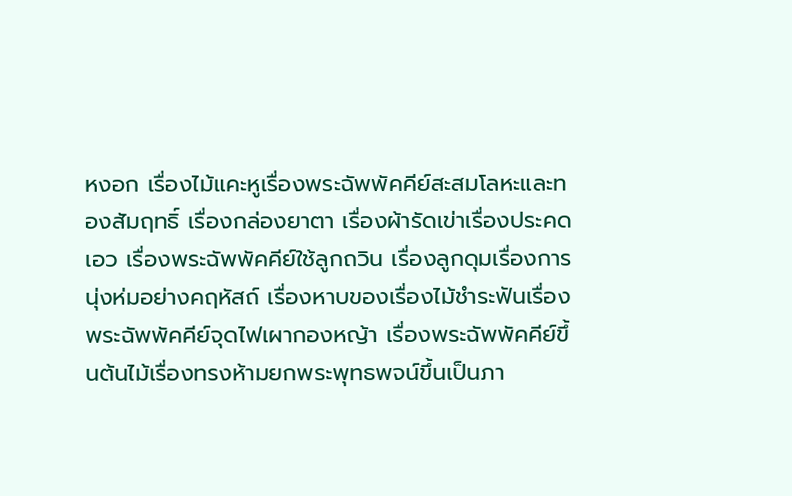หงอก เรื่องไม้แคะหูเรื่องพระฉัพพัคคีย์สะสมโลหะและทองสัมฤทธิ์ เรื่องกล่องยาตา เรื่องผ้ารัดเข่าเรื่องประคดเอว เรื่องพระฉัพพัคคีย์ใช้ลูกถวิน เรื่องลูกดุมเรื่องการนุ่งห่มอย่างคฤหัสถ์ เรื่องหาบของเรื่องไม้ชำระฟันเรื่องพระฉัพพัคคีย์จุดไฟเผากองหญ้า เรื่องพระฉัพพัคคีย์ขึ้นต้นไม้เรื่องทรงห้ามยกพระพุทธพจน์ขึ้นเป็นภา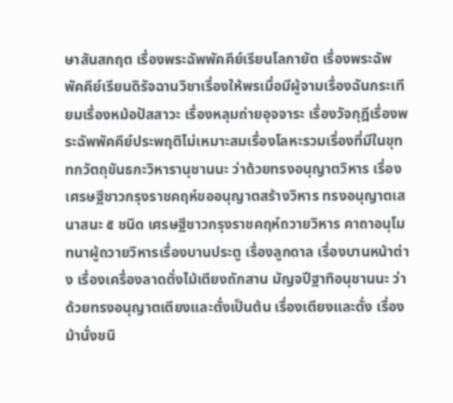ษาสันสกฤต เรื่องพระฉัพพัคคีย์เรียนโลกายัต เรื่องพระฉัพพัคคีย์เรียนดิรัจฉานวิชาเรื่องให้พรเมื่อมีผู้จามเรื่องฉันกระเทียมเรื่องหม้อปัสสาวะ เรื่องหลุมถ่ายอุจจาระ เรื่องวัจกุฎีเรื่องพระฉัพพัคคีย์ประพฤติไม่เหมาะสมเรื่องโลหะรวมเรื่องที่มีในขุททกวัตถุขันธกะวิหารานุชานนะ ว่าด้วยทรงอนุญาตวิหาร เรื่องเศรษฐีชาวกรุงราชคฤห์ขออนุญาตสร้างวิหาร ทรงอนุญาตเสนาสนะ ๕ ชนิด เศรษฐีชาวกรุงราชคฤห์ถวายวิหาร คาถาอนุโมทนาผู้ถวายวิหารเรื่องบานประตู เรื่องลูกดาล เรื่องบานหน้าต่าง เรื่องเครื่องลาดตั่งไม้เตียงถักสาน มัญจปีฐาทิอนุชานนะ ว่าด้วยทรงอนุญาตเตียงและตั่งเป็นต้น เรื่องเตียงและตั่ง เรื่องม้านั่งชนิ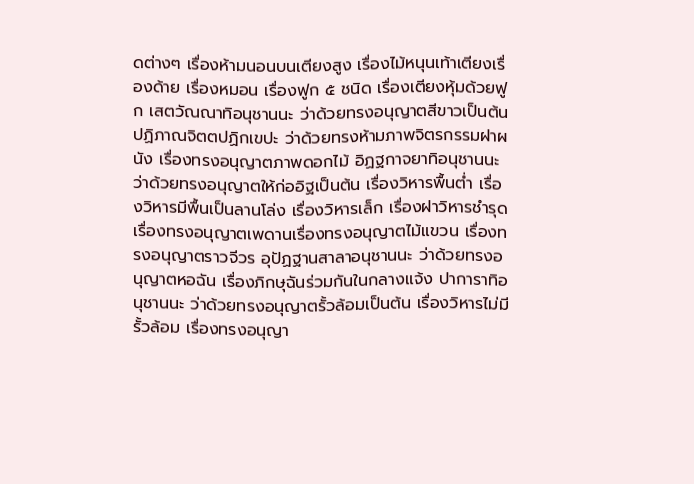ดต่างๆ เรื่องห้ามนอนบนเตียงสูง เรื่องไม้หนุนเท้าเตียงเรื่องด้าย เรื่องหมอน เรื่องฟูก ๕ ชนิด เรื่องเตียงหุ้มด้วยฟูก เสตวัณณาทิอนุชานนะ ว่าด้วยทรงอนุญาตสีขาวเป็นต้น ปฏิภาณจิตตปฏิกเขปะ ว่าด้วยทรงห้ามภาพจิตรกรรมฝาผนัง เรื่องทรงอนุญาตภาพดอกไม้ อิฏฐกาจยาทิอนุชานนะ ว่าด้วยทรงอนุญาตให้ก่ออิฐเป็นต้น เรื่องวิหารพื้นต่ำ เรื่องวิหารมีพื้นเป็นลานโล่ง เรื่องวิหารเล็ก เรื่องฝาวิหารชำรุด เรื่องทรงอนุญาตเพดานเรื่องทรงอนุญาตไม้แขวน เรื่องทรงอนุญาตราวจีวร อุปัฏฐานสาลาอนุชานนะ ว่าด้วยทรงอนุญาตหอฉัน เรื่องภิกษุฉันร่วมกันในกลางแจ้ง ปาการาทิอนุชานนะ ว่าด้วยทรงอนุญาตรั้วล้อมเป็นต้น เรื่องวิหารไม่มีรั้วล้อม เรื่องทรงอนุญา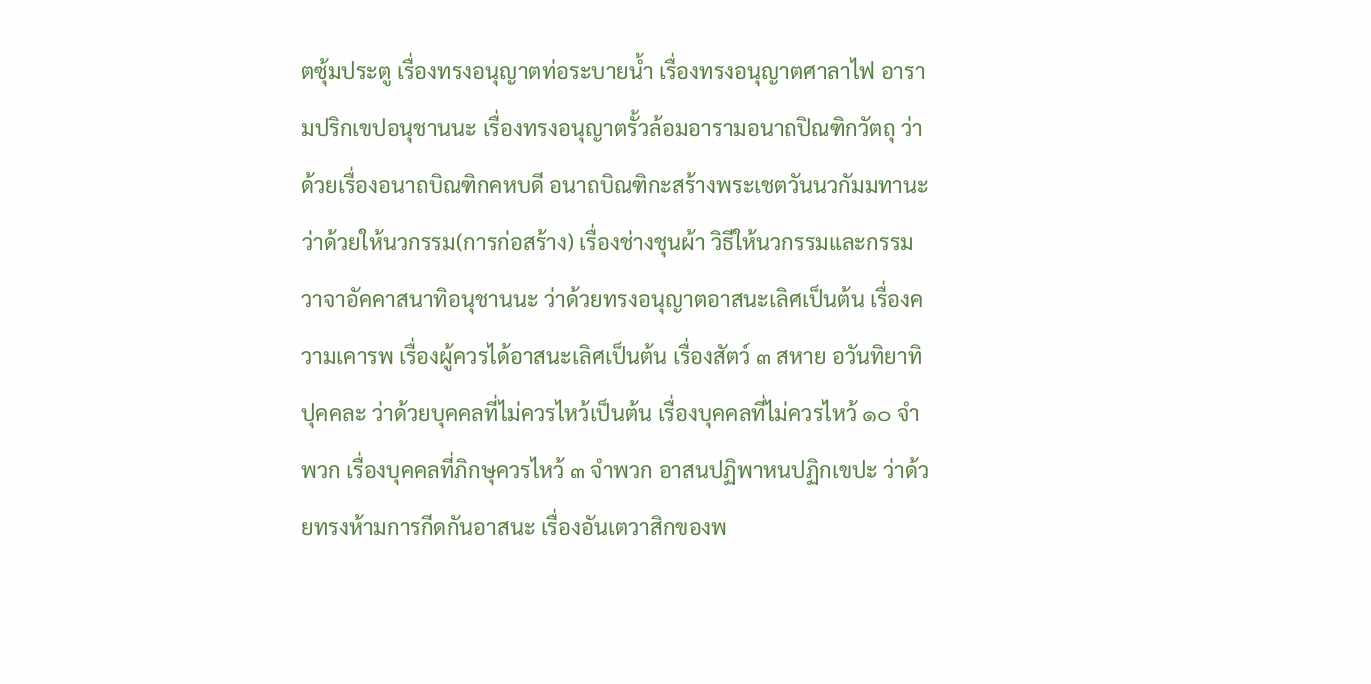ตซุ้มประตู เรื่องทรงอนุญาตท่อระบายน้ำ เรื่องทรงอนุญาตศาลาไฟ อารามปริกเขปอนุชานนะ เรื่องทรงอนุญาตรั้วล้อมอารามอนาถปิณฑิกวัตถุ ว่าด้วยเรื่องอนาถบิณฑิกคหบดี อนาถบิณฑิกะสร้างพระเชตวันนวกัมมทานะ ว่าด้วยให้นวกรรม(การก่อสร้าง) เรื่องช่างชุนผ้า วิธีให้นวกรรมและกรรมวาจาอัคคาสนาทิอนุชานนะ ว่าด้วยทรงอนุญาตอาสนะเลิศเป็นต้น เรื่องความเคารพ เรื่องผู้ควรได้อาสนะเลิศเป็นต้น เรื่องสัตว์ ๓ สหาย อวันทิยาทิปุคคละ ว่าด้วยบุคคลที่ไม่ควรไหว้เป็นต้น เรื่องบุคคลที่ไม่ควรไหว้ ๑๐ จำพวก เรื่องบุคคลที่ภิกษุควรไหว้ ๓ จำพวก อาสนปฏิพาหนปฏิกเขปะ ว่าด้วยทรงห้ามการกีดกันอาสนะ เรื่องอันเตวาสิกของพ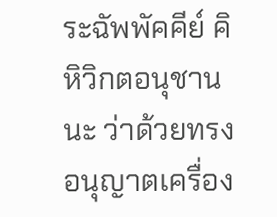ระฉัพพัคคีย์ คิหิวิกตอนุชานนะ ว่าด้วยทรงอนุญาตเครื่อง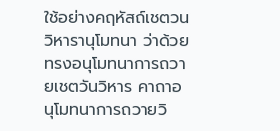ใช้อย่างคฤหัสถ์เชตวนวิหารานุโมทนา ว่าด้วยทรงอนุโมทนาการถวายเชตวันวิหาร คาถาอนุโมทนาการถวายวิ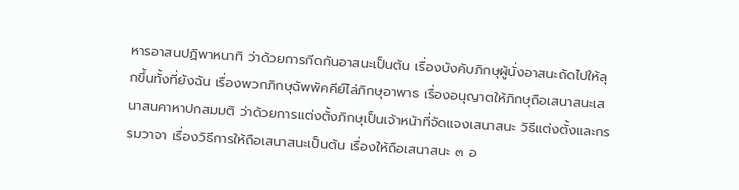หารอาสนปฏิพาหนาทิ ว่าด้วยการกีดกันอาสนะเป็นต้น เรื่องบังคับภิกษุผู้นั่งอาสนะถัดไปให้ลุกขึ้นทั้งที่ยังฉัน เรื่องพวกภิกษุฉัพพัคคีย์ไล่ภิกษุอาพาธ เรื่องอนุญาตให้ภิกษุถือเสนาสนะเสนาสนคาหาปกสมมติ ว่าด้วยการแต่งตั้งภิกษุเป็นเจ้าหน้าที่จัดแจงเสนาสนะ วิธีแต่งตั้งและกรรมวาจา เรื่องวิธีการให้ถือเสนาสนะเป็นต้น เรื่องให้ถือเสนาสนะ ๓ อ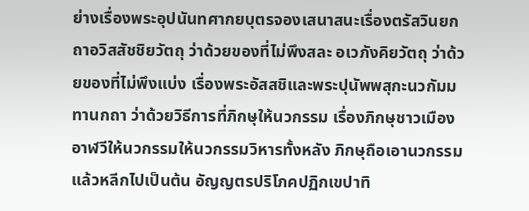ย่างเรื่องพระอุปนันทศากยบุตรจองเสนาสนะเรื่องตรัสวินยกถาอวิสสัชชิยวัตถุ ว่าด้วยของที่ไม่พึงสละ อเวภังคิยวัตถุ ว่าด้วยของที่ไม่พึงแบ่ง เรื่องพระอัสสชิและพระปุนัพพสุกะนวกัมมทานกถา ว่าด้วยวิธีการที่ภิกษุให้นวกรรม เรื่องภิกษุชาวเมืองอาฬวีให้นวกรรมให้นวกรรมวิหารทั้งหลัง ภิกษุถือเอานวกรรมแล้วหลีกไปเป็นต้น อัญญตรปริโภคปฏิกเขปาทิ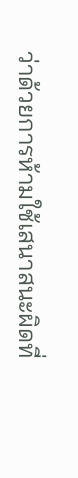ว่าด้วยการห้ามใช้เสนาสนะผิดที่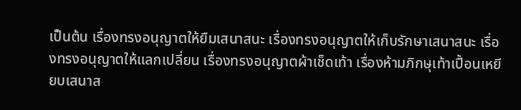เป็นต้น เรื่องทรงอนุญาตให้ยืมเสนาสนะ เรื่องทรงอนุญาตให้เก็บรักษาเสนาสนะ เรื่องทรงอนุญาตให้แลกเปลี่ยน เรื่องทรงอนุญาตผ้าเช็ดเท้า เรื่องห้ามภิกษุเท้าเปื้อนเหยียบเสนาส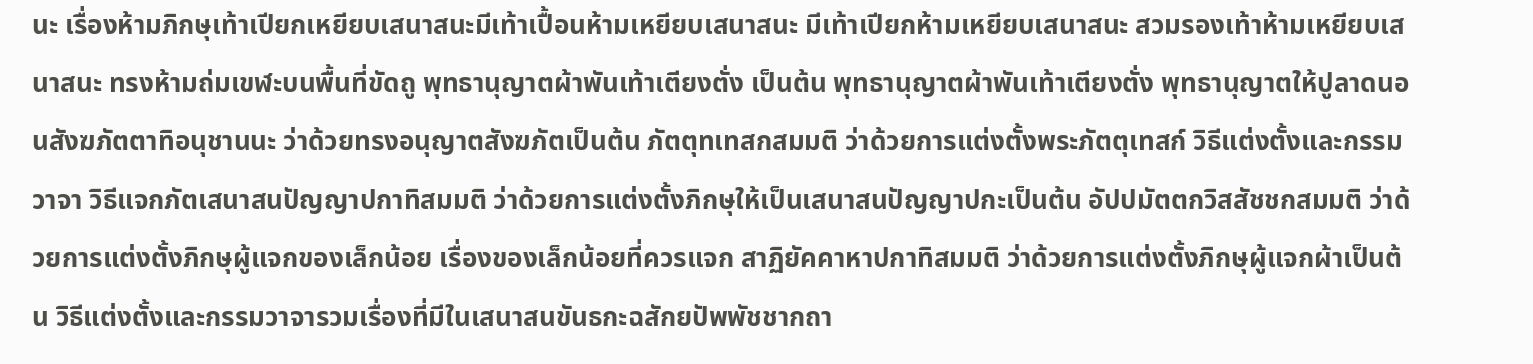นะ เรื่องห้ามภิกษุเท้าเปียกเหยียบเสนาสนะมีเท้าเปื้อนห้ามเหยียบเสนาสนะ มีเท้าเปียกห้ามเหยียบเสนาสนะ สวมรองเท้าห้ามเหยียบเสนาสนะ ทรงห้ามถ่มเขฬะบนพื้นที่ขัดถู พุทธานุญาตผ้าพันเท้าเตียงตั่ง เป็นต้น พุทธานุญาตผ้าพันเท้าเตียงตั่ง พุทธานุญาตให้ปูลาดนอนสังฆภัตตาทิอนุชานนะ ว่าด้วยทรงอนุญาตสังฆภัตเป็นต้น ภัตตุทเทสกสมมติ ว่าด้วยการแต่งตั้งพระภัตตุเทสก์ วิธีแต่งตั้งและกรรมวาจา วิธีแจกภัตเสนาสนปัญญาปกาทิสมมติ ว่าด้วยการแต่งตั้งภิกษุให้เป็นเสนาสนปัญญาปกะเป็นต้น อัปปมัตตกวิสสัชชกสมมติ ว่าด้วยการแต่งตั้งภิกษุผู้แจกของเล็กน้อย เรื่องของเล็กน้อยที่ควรแจก สาฏิยัคคาหาปกาทิสมมติ ว่าด้วยการแต่งตั้งภิกษุผู้แจกผ้าเป็นต้น วิธีแต่งตั้งและกรรมวาจารวมเรื่องที่มีในเสนาสนขันธกะฉสักยปัพพัชชากถา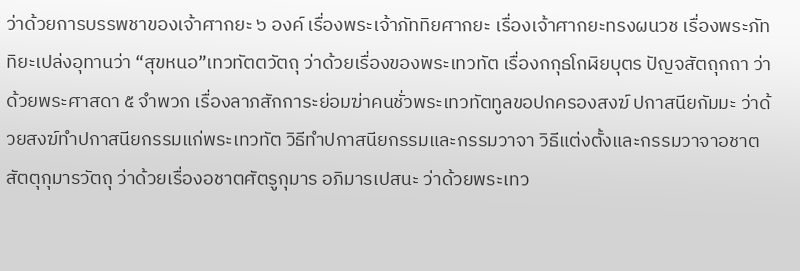ว่าด้วยการบรรพชาของเจ้าศากยะ ๖ องค์ เรื่องพระเจ้าภัททิยศากยะ เรื่องเจ้าศากยะทรงผนวช เรื่องพระภัททิยะเปล่งอุทานว่า “สุขหนอ”เทวทัตตวัตถุ ว่าด้วยเรื่องของพระเทวทัต เรื่องกกุธโกฬิยบุตร ปัญจสัตถุกถา ว่าด้วยพระศาสดา ๕ จำพวก เรื่องลาภสักการะย่อมฆ่าคนชั่วพระเทวทัตทูลขอปกครองสงฆ์ ปกาสนียกัมมะ ว่าด้วยสงฆ์ทำปกาสนียกรรมแก่พระเทวทัต วิธีทำปกาสนียกรรมและกรรมวาจา วิธีแต่งตั้งและกรรมวาจาอชาตสัตตุกุมารวัตถุ ว่าด้วยเรื่องอชาตศัตรูกุมาร อภิมารเปสนะ ว่าด้วยพระเทว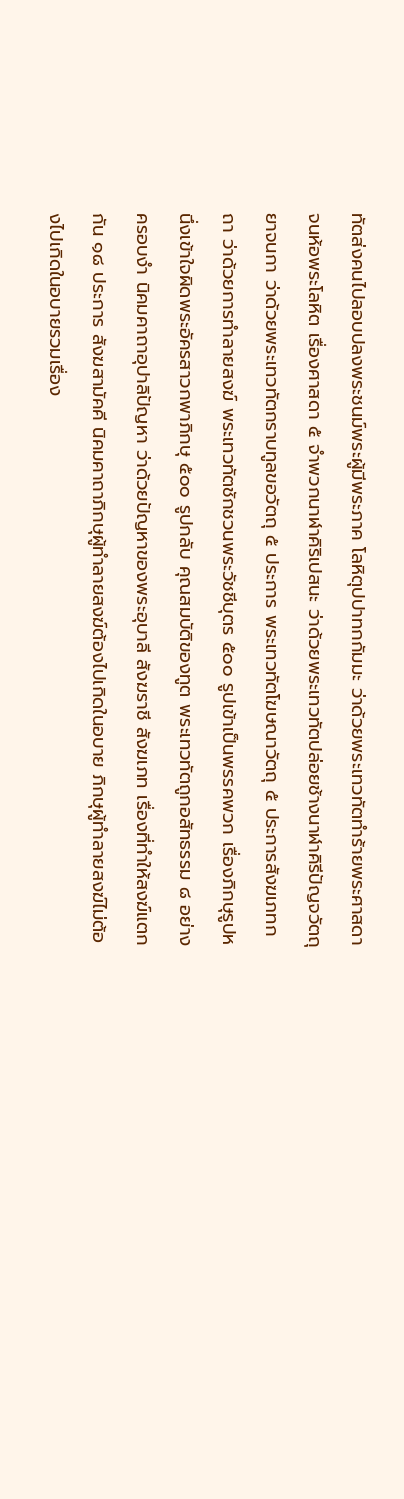ทัตส่งคนไปลอบปลงพระชนม์พระผู้มีพระภาค โลหิตุปปาทกกัมมะ ว่าด้วยพระเทวทัตทำร้ายพระศาสดาจนห้อพระโลหิต เรื่องศาสดา ๕ จำพวกนาฬาคิริเปสนะ ว่าด้วยพระเทวทัตปล่อยช้างนาฬาคิรีปัญจวัตถุยาจนกา ว่าด้วยพระเทวทัตกราบทูลขอวัตถุ ๕ ประการ พระเทวทัตโฆษณาวัตถุ ๕ ประการสังฆเภทกถา ว่าด้วยการทำลายสงฆ์ พระเทวทัตชักชวนพระวัชชีบุตร ๕๐๐ รูปเข้าเป็นพรรคพวก เรื่องภิกษุรูปหนึ่งเข้าใจผิดพระอัครสาวกพาภิกษุ ๕๐๐ รูปกลับ คุณสมบัติของทูต พระเทวทัตถูกอสัทธรรม ๘ อย่างครอบงำ นิคมคาถาอุปาลิปัญหา ว่าด้วยปัญหาของพระอุบาลี สังฆราชี สังฆเภท เรื่องที่ทำให้สงฆ์แตกกัน ๑๘ ประการ สังฆสามัคคี นิคมคาถาภิกษุผู้ทำลายสงฆ์ต้องไปเกิดในอบาย ภิกษุผู้ทำลายสงฆ์ไม่ต้องไปเกิดในอบายรวมเรื่อง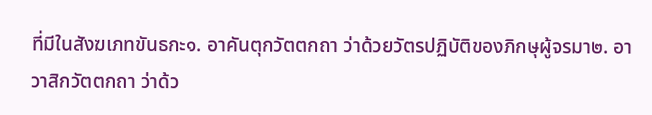ที่มีในสังฆเภทขันธกะ๑. อาคันตุกวัตตกถา ว่าด้วยวัตรปฏิบัติของภิกษุผู้จรมา๒. อาวาสิกวัตตกถา ว่าด้ว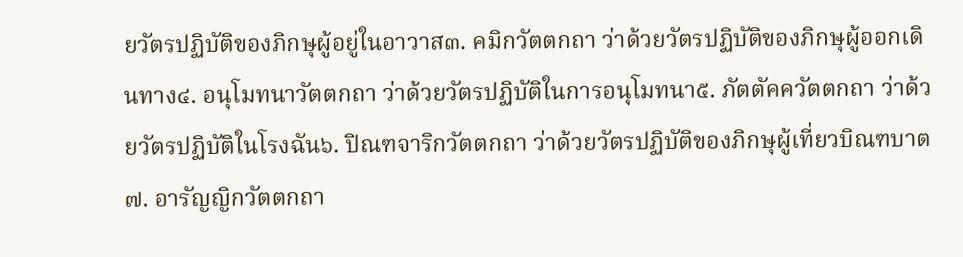ยวัตรปฏิบัติของภิกษุผู้อยู่ในอาวาส๓. คมิกวัตตกถา ว่าด้วยวัตรปฏิบัติของภิกษุผู้ออกเดินทาง๔. อนุโมทนาวัตตกถา ว่าด้วยวัตรปฏิบัติในการอนุโมทนา๕. ภัตตัคควัตตกถา ว่าด้วยวัตรปฏิบัติในโรงฉัน๖. ปิณฑจาริกวัตตกถา ว่าด้วยวัตรปฏิบัติของภิกษุผู้เที่ยวบิณฑบาต๗. อารัญญิกวัตตกถา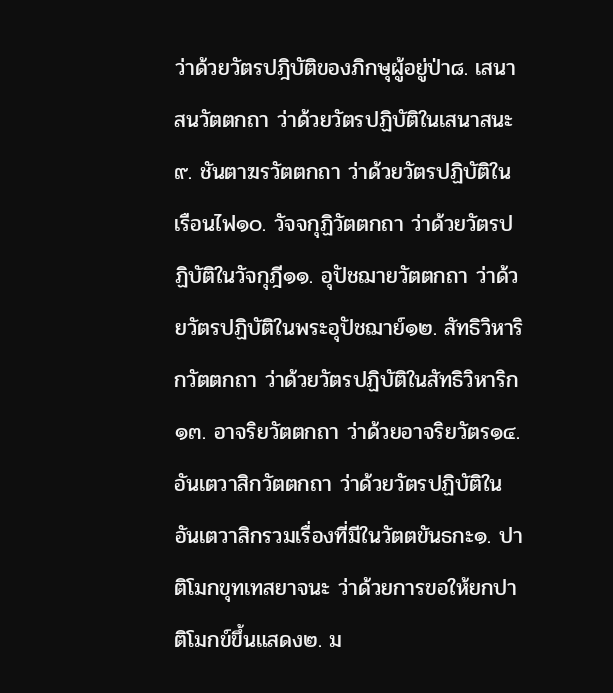ว่าด้วยวัตรปฎิบัติของภิกษุผู้อยู่ป่า๘. เสนาสนวัตตกถา ว่าด้วยวัตรปฏิบัติในเสนาสนะ๙. ชันตาฆรวัตตกถา ว่าด้วยวัตรปฏิบัติในเรือนไฟ๑๐. วัจจกุฏิวัตตกถา ว่าด้วยวัตรปฏิบัติในวัจกุฎี๑๑. อุปัชฌายวัตตกถา ว่าด้วยวัตรปฏิบัติในพระอุปัชฌาย์๑๒. สัทธิวิหาริกวัตตกถา ว่าด้วยวัตรปฏิบัติในสัทธิวิหาริก๑๓. อาจริยวัตตกถา ว่าด้วยอาจริยวัตร๑๔. อันเตวาสิกวัตตกถา ว่าด้วยวัตรปฏิบัติในอันเตวาสิกรวมเรื่องที่มีในวัตตขันธกะ๑. ปาติโมกขุทเทสยาจนะ ว่าด้วยการขอให้ยกปาติโมกข์ขึ้นแสดง๒. ม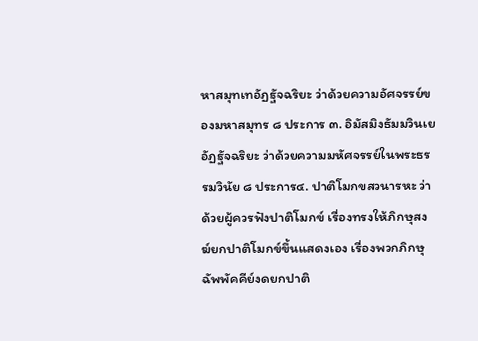หาสมุทเทอัฏฐัจฉริยะ ว่าด้วยความอัศจรรย์ของมหาสมุทร ๘ ประการ ๓. อิมัสมิงธัมมวินเยอัฏฐัจฉริยะ ว่าด้วยความมหัศจรรย์ในพระธรรมวินัย ๘ ประการ๔. ปาติโมกขสวนารหะ ว่าด้วยผู้ควรฟังปาติโมกข์ เรื่องทรงให้ภิกษุสงฆ์ยกปาติโมกข์ขึ้นแสดงเอง เรื่องพวกภิกษุฉัพพัคคีย์งดยกปาติ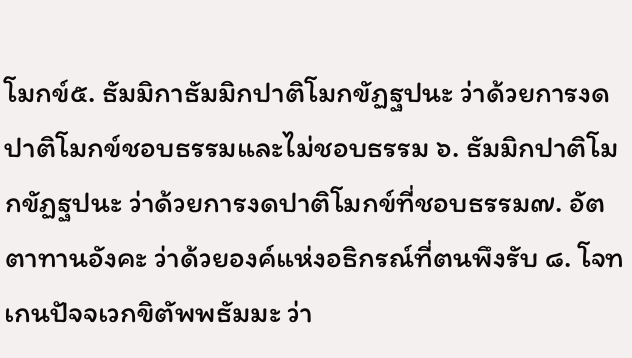โมกข์๕. ธัมมิกาธัมมิกปาติโมกขัฏฐปนะ ว่าด้วยการงดปาติโมกข์ชอบธรรมและไม่ชอบธรรม ๖. ธัมมิกปาติโมกขัฏฐปนะ ว่าด้วยการงดปาติโมกข์ที่ชอบธรรม๗. อัตตาทานอังคะ ว่าด้วยองค์แห่งอธิกรณ์ที่ตนพึงรับ ๘. โจทเกนปัจจเวกขิตัพพธัมมะ ว่า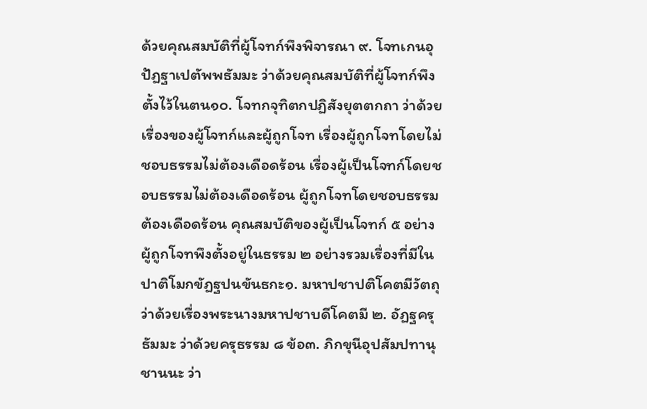ด้วยคุณสมบัติที่ผู้โจทก์พึงพิจารณา ๙. โจทเกนอุปัฏฐาเปตัพพธัมมะ ว่าด้วยคุณสมบัติที่ผู้โจทก์พึงตั้งไว้ในตน๑๐. โจทกจุทิตกปฏิสังยุตตกถา ว่าด้วยเรื่องของผู้โจทก์และผู้ถูกโจท เรื่องผู้ถูกโจทโดยไม่ชอบธรรมไม่ต้องเดือดร้อน เรื่องผู้เป็นโจทก์โดยชอบธรรมไม่ต้องเดือดร้อน ผู้ถูกโจทโดยชอบธรรมต้องเดือดร้อน คุณสมบัติของผู้เป็นโจทก์ ๕ อย่าง ผู้ถูกโจทพึงตั้งอยู่ในธรรม ๒ อย่างรวมเรื่องที่มีในปาติโมกขัฏฐปนขันธกะ๑. มหาปชาปติโคตมีวัตถุ ว่าด้วยเรื่องพระนางมหาปชาบดีโคตมี ๒. อัฏฐครุธัมมะ ว่าด้วยครุธรรม ๘ ข้อ๓. ภิกขุนีอุปสัมปทานุชานนะ ว่า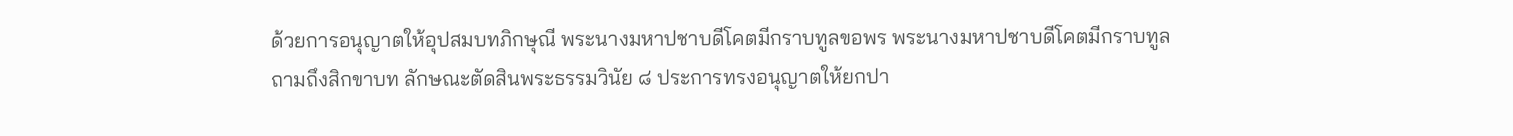ด้วยการอนุญาตให้อุปสมบทภิกษุณี พระนางมหาปชาบดีโคตมีกราบทูลขอพร พระนางมหาปชาบดีโคตมีกราบทูลถามถึงสิกขาบท ลักษณะตัดสินพระธรรมวินัย ๘ ประการทรงอนุญาตให้ยกปา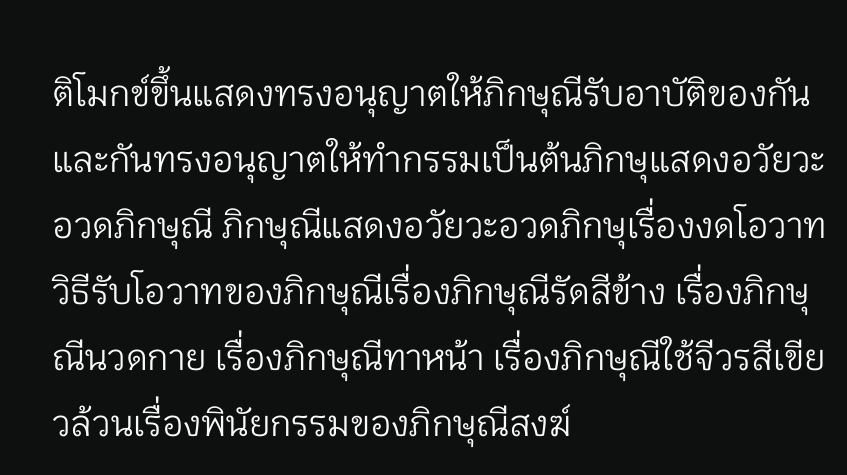ติโมกข์ขึ้นแสดงทรงอนุญาตให้ภิกษุณีรับอาบัติของกันและกันทรงอนุญาตให้ทำกรรมเป็นต้นภิกษุแสดงอวัยวะอวดภิกษุณี ภิกษุณีแสดงอวัยวะอวดภิกษุเรื่องงดโอวาท วิธีรับโอวาทของภิกษุณีเรื่องภิกษุณีรัดสีข้าง เรื่องภิกษุณีนวดกาย เรื่องภิกษุณีทาหน้า เรื่องภิกษุณีใช้จีวรสีเขียวล้วนเรื่องพินัยกรรมของภิกษุณีสงฆ์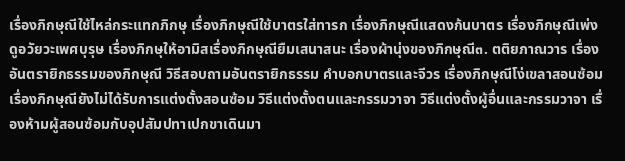เรื่องภิกษุณีใช้ไหล่กระแทกภิกษุ เรื่องภิกษุณีใช้บาตรใส่ทารก เรื่องภิกษุณีแสดงก้นบาตร เรื่องภิกษุณีเพ่งดูอวัยวะเพศบุรุษ เรื่องภิกษุให้อามิสเรื่องภิกษุณียืมเสนาสนะ เรื่องผ้านุ่งของภิกษุณี๓. ตติยภาณวาร เรื่องอันตรายิกธรรมของภิกษุณี วิธีสอบถามอันตรายิกธรรม คำบอกบาตรและจีวร เรื่องภิกษุณีโง่เขลาสอนซ้อม เรื่องภิกษุณียังไม่ได้รับการแต่งตั้งสอนซ้อม วิธีแต่งตั้งตนและกรรมวาจา วิธีแต่งตั้งผู้อื่นและกรรมวาจา เรื่องห้ามผู้สอนซ้อมกับอุปสัมปทาเปกขาเดินมา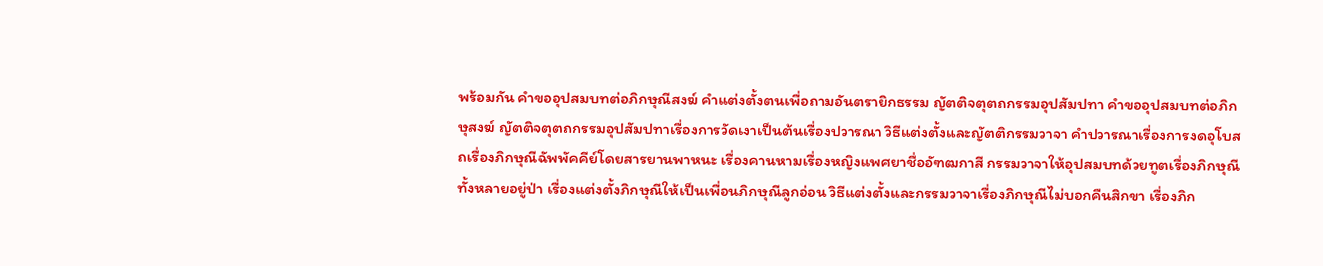พร้อมกัน คำขออุปสมบทต่อภิกษุณีสงฆ์ คำแต่งตั้งตนเพื่อถามอันตรายิกธรรม ญัตติจตุตถกรรมอุปสัมปทา คำขออุปสมบทต่อภิกษุสงฆ์ ญัตติจตุตถกรรมอุปสัมปทาเรื่องการวัดเงาเป็นต้นเรื่องปวารณา วิธีแต่งตั้งและญัตติกรรมวาจา คำปวารณาเรื่องการงดอุโบสถเรื่องภิกษุณีฉัพพัคคีย์โดยสารยานพาหนะ เรื่องคานหามเรื่องหญิงแพศยาชื่ออัฑฒกาสี กรรมวาจาให้อุปสมบทด้วยทูตเรื่องภิกษุณีทั้งหลายอยู่ป่า เรื่องแต่งตั้งภิกษุณีให้เป็นเพื่อนภิกษุณีลูกอ่อน วิธีแต่งตั้งและกรรมวาจาเรื่องภิกษุณีไม่บอกคืนสิกขา เรื่องภิก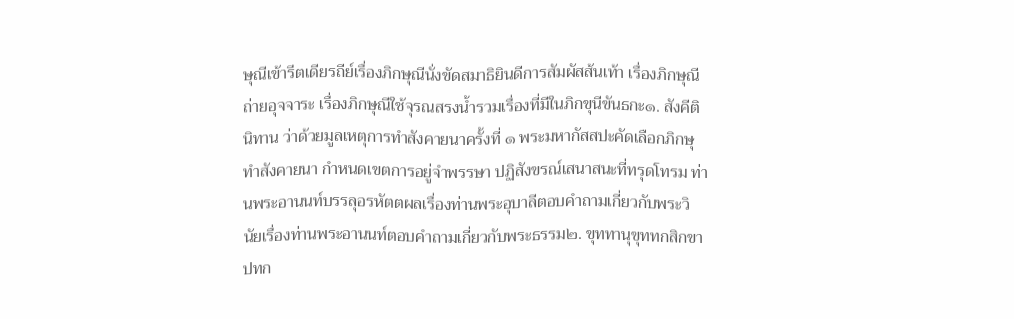ษุณีเข้ารีตเดียรถีย์เรื่องภิกษุณีนั่งขัดสมาธิยินดีการสัมผัสส้นเท้า เรื่องภิกษุณีถ่ายอุจจาระ เรื่องภิกษุณีใช้จุรณสรงน้ำรวมเรื่องที่มีในภิกขุนีขันธกะ๑. สังคีตินิทาน ว่าด้วยมูลเหตุการทำสังคายนาครั้งที่ ๑ พระมหากัสสปะคัดเลือกภิกษุทำสังคายนา กำหนดเขตการอยู่จำพรรษา ปฏิสังขรณ์เสนาสนะที่ทรุดโทรม ท่านพระอานนท์บรรลุอรหัตตผลเรื่องท่านพระอุบาลีตอบคำถามเกี่ยวกับพระวินัยเรื่องท่านพระอานนท์ตอบคำถามเกี่ยวกับพระธรรม๒. ขุททานุขุททกสิกขาปทก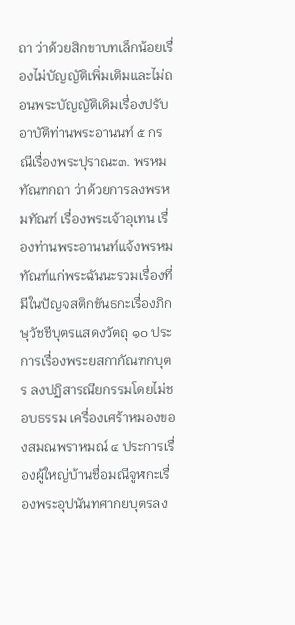ถา ว่าด้วยสิกขาบทเล็กน้อยเรื่องไม่บัญญัติเพิ่มเติมและไม่ถอนพระบัญญัติเดิมเรื่องปรับอาบัติท่านพระอานนท์ ๕ กรณีเรื่องพระปุราณะ๓. พรหมทัณฑกถา ว่าด้วยการลงพรหมทัณฑ์ เรื่องพระเจ้าอุเทน เรื่องท่านพระอานนท์แจ้งพรหมทัณฑ์แก่พระฉันนะรวมเรื่องที่มีในปัญจสติกขันธกะเรื่องภิกษุวัชชีบุตรแสดงวัตถุ ๑๐ ประการเรื่องพระยสกากัณฑกบุตร ลงปฏิสารณียกรรมโดยไม่ชอบธรรม เครื่องเศร้าหมองของสมณพราหมณ์ ๔ ประการเรื่องผู้ใหญ่บ้านชื่อมณีจูฬกะเรื่องพระอุปนันทศากยบุตรลง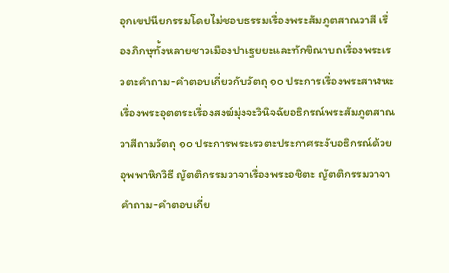อุกเขปนียกรรมโดยไม่ชอบธรรมเรื่องพระสัมภูตสาณวาสี เรื่องภิกษุทั้งหลายชาวเมืองปาเฐยยะและทักขิณาบถเรื่องพระเรวตะคำถาม-คำตอบเกี่ยวกับวัตถุ ๑๐ ประการเรื่องพระสาฬหะเรื่องพระอุตตระเรื่องสงฆ์มุ่งจะวินิจฉัยอธิกรณ์พระสัมภูตสาณวาสีถามวัตถุ ๑๐ ประการพระเรวตะประกาศระงับอธิกรณ์ด้วยอุพพาหิกวิธี ญัตติกรรมวาจาเรื่องพระอชิตะ ญัตติกรรมวาจา คำถาม-คำตอบเกี่ย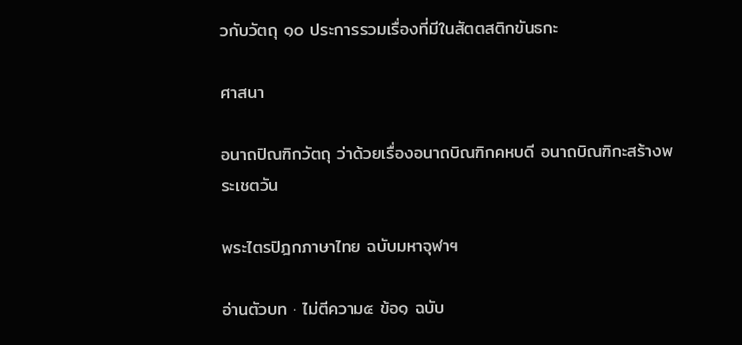วกับวัตถุ ๑๐ ประการรวมเรื่องที่มีในสัตตสติกขันธกะ

ศาสนา

อนาถปิณฑิกวัตถุ ว่าด้วยเรื่องอนาถบิณฑิกคหบดี อนาถบิณฑิกะสร้างพระเชตวัน

พระไตรปิฎกภาษาไทย ฉบับมหาจุฬาฯ

อ่านตัวบท · ไม่ตีความ๕ ข้อ๑ ฉบับ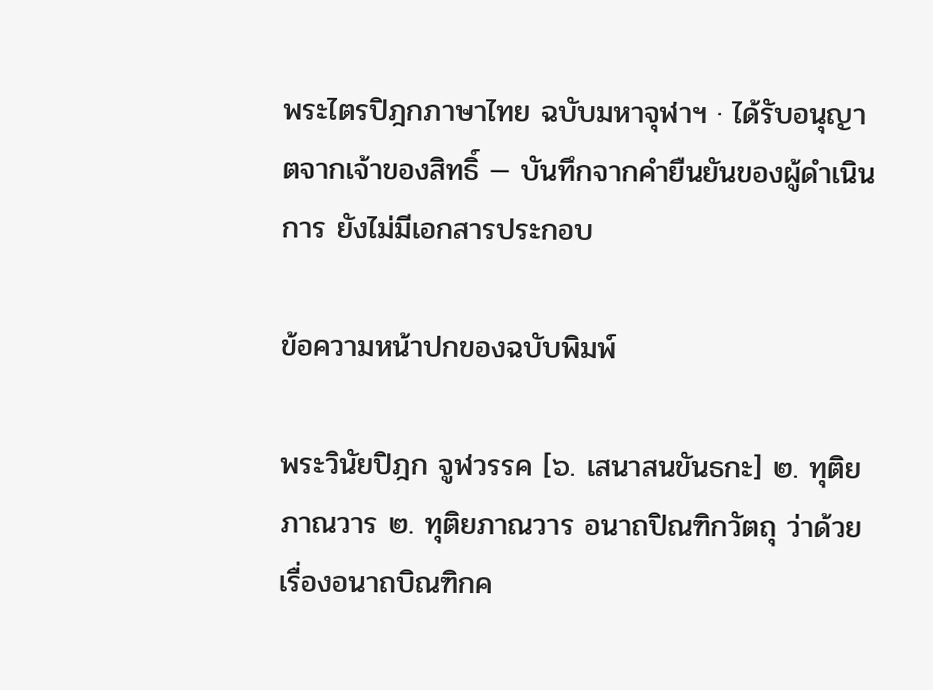พระไตรปิฎกภาษาไทย ฉบับมหาจุฬาฯ · ได้รับอนุญาตจากเจ้าของสิทธิ์ — บันทึกจากคำยืนยันของผู้ดำเนินการ ยังไม่มีเอกสารประกอบ

ข้อความหน้าปกของฉบับพิมพ์

พระวินัยปิฎก จูฬวรรค [๖. เสนาสนขันธกะ] ๒. ทุติยภาณวาร ๒. ทุติยภาณวาร อนาถปิณฑิกวัตถุ ว่าด้วยเรื่องอนาถบิณฑิกค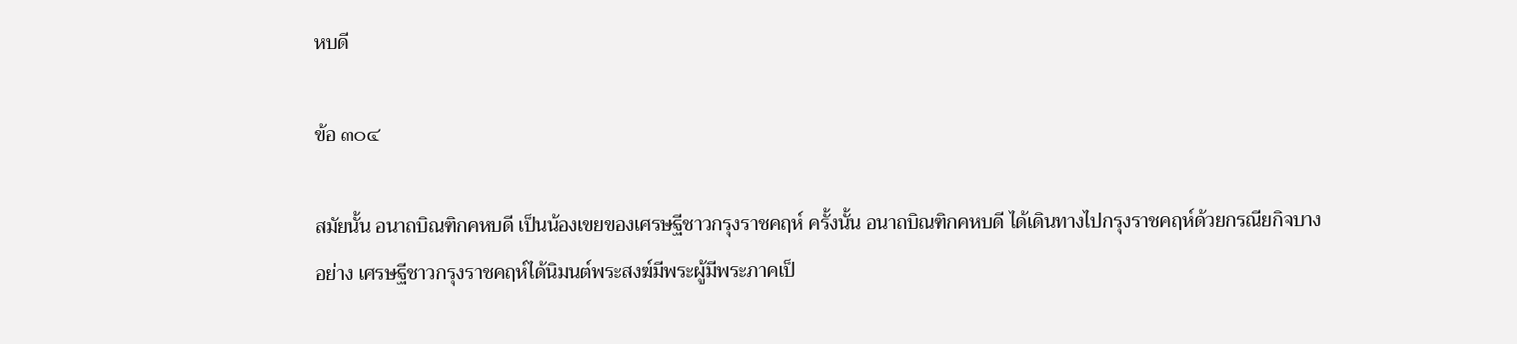หบดี

ข้อ ๓๐๔

สมัยนั้น อนาถบิณฑิกคหบดี เป็นน้องเขยของเศรษฐีชาวกรุงราชคฤห์ ครั้งนั้น อนาถบิณฑิกคหบดี ได้เดินทางไปกรุงราชคฤห์ด้วยกรณียกิจบางอย่าง เศรษฐีชาวกรุงราชคฤห์ได้นิมนต์พระสงฆ์มีพระผู้มีพระภาคเป็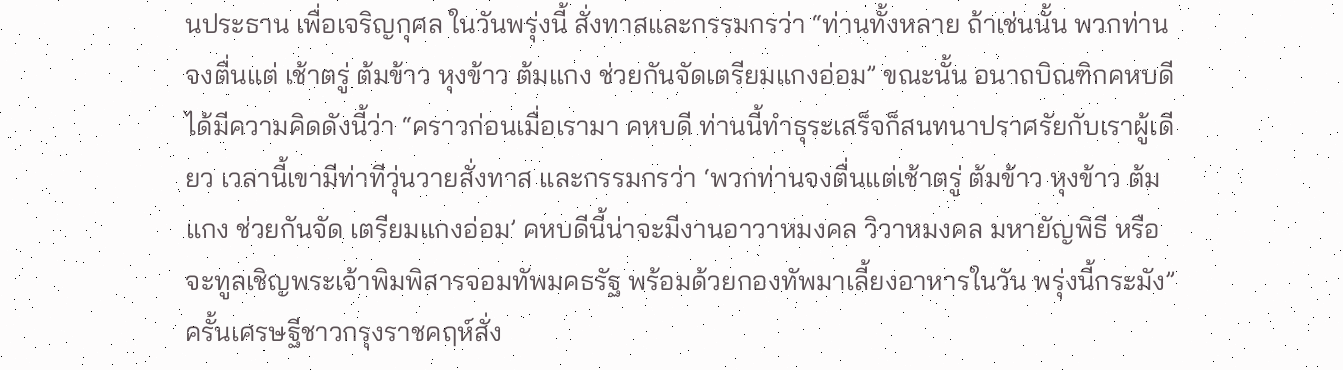นประธาน เพื่อเจริญกุศล ในวันพรุ่งนี้ สั่งทาสและกรรมกรว่า “ท่านทั้งหลาย ถ้าเช่นนั้น พวกท่านจงตื่นแต่ เช้าตรู่ ต้มข้าว หุงข้าว ต้มแกง ช่วยกันจัดเตรียมแกงอ่อม” ขณะนั้น อนาถบิณฑิกคหบดีได้มีความคิดดังนี้ว่า “คราวก่อนเมื่อเรามา คหบดี ท่านนี้ทำธุระเสร็จก็สนทนาปราศรัยกับเราผู้เดียว เวลานี้เขามีท่าทีวุ่นวายสั่งทาส และกรรมกรว่า ‘พวกท่านจงตื่นแต่เช้าตรู่ ต้มข้าว หุงข้าว ต้มแกง ช่วยกันจัด เตรียมแกงอ่อม’ คหบดีนี้น่าจะมีงานอาวาหมงคล วิวาหมงคล มหายัญพิธี หรือ จะทูลเชิญพระเจ้าพิมพิสารจอมทัพมคธรัฐ พร้อมด้วยกองทัพมาเลี้ยงอาหารในวัน พรุ่งนี้กระมัง” ครั้นเศรษฐีชาวกรุงราชคฤห์สั่ง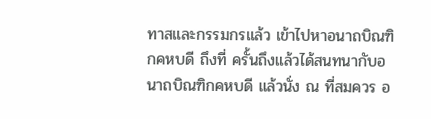ทาสและกรรมกรแล้ว เข้าไปหาอนาถบิณฑิกคหบดี ถึงที่ ครั้นถึงแล้วได้สนทนากับอนาถบิณฑิกคหบดี แล้วนั่ง ณ ที่สมควร อ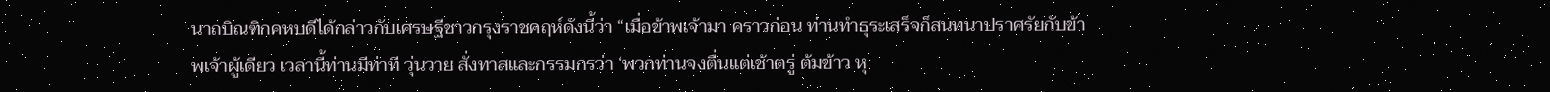นาถบิณฑิกคหบดีได้กล่าวกับเศรษฐีชาวกรุงราชคฤห์ดังนี้ว่า “เมื่อข้าพเจ้ามา คราวก่อน ท่านทำธุระเสร็จก็สนทนาปราศรัยกับข้าพเจ้าผู้เดียว เวลานี้ท่านมีท่าที วุ่นวาย สั่งทาสและกรรมกรว่า ‘พวกท่านจงตื่นแต่เช้าตรู่ ต้มข้าว หุ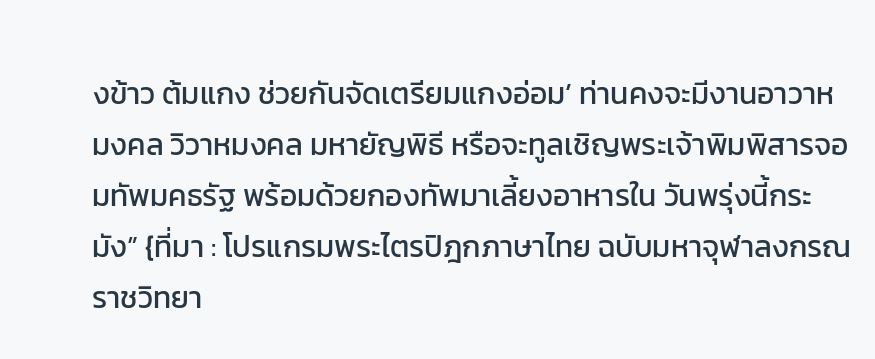งข้าว ต้มแกง ช่วยกันจัดเตรียมแกงอ่อม’ ท่านคงจะมีงานอาวาหมงคล วิวาหมงคล มหายัญพิธี หรือจะทูลเชิญพระเจ้าพิมพิสารจอมทัพมคธรัฐ พร้อมด้วยกองทัพมาเลี้ยงอาหารใน วันพรุ่งนี้กระมัง” {ที่มา : โปรแกรมพระไตรปิฎกภาษาไทย ฉบับมหาจุฬาลงกรณราชวิทยา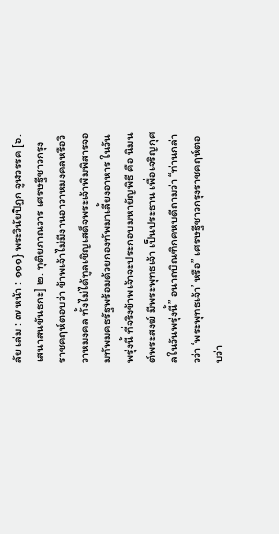ลัย เล่ม : ๗ หน้า : ๑๑๑} พระวินัยปิฎก จูฬวรรค [๖. เสนาสนขันธกะ] ๒. ทุติยภาณวาร เศรษฐีชาวกรุงราชคฤห์ตอบว่า ข้าพเจ้าไม่มีงานอาวาหมงคลหรือวิวาหมงคล ทั้งไม่ได้ทูลเชิญเสด็จพระเจ้าพิมพิสารจอมทัพมคธรัฐพร้อมด้วยกองทัพมาเลี้ยงอาหาร ในวันพรุ่งนี้ ที่จริงข้าพเจ้าจะประกอบมหายัญพิธี คือ นิมนต์พระสงฆ์ มีพระพุทธเจ้า เป็นประธาน เพื่อเจริญกุศลในวันพรุ่งนี้” อนาถบิณฑิกคหบดีถามว่า “ท่านกล่าวว่า ‘พระพุทธเจ้า’ หรือ” เศรษฐีชาวกรุงราชคฤห์ตอบว่า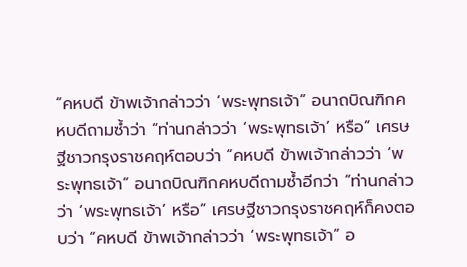“คหบดี ข้าพเจ้ากล่าวว่า ‘พระพุทธเจ้า” อนาถบิณฑิกคหบดีถามซ้ำว่า “ท่านกล่าวว่า ‘พระพุทธเจ้า’ หรือ” เศรษฐีชาวกรุงราชคฤห์ตอบว่า “คหบดี ข้าพเจ้ากล่าวว่า ‘พระพุทธเจ้า” อนาถบิณฑิกคหบดีถามซ้ำอีกว่า “ท่านกล่าวว่า ‘พระพุทธเจ้า’ หรือ” เศรษฐีชาวกรุงราชคฤห์ก็คงตอบว่า “คหบดี ข้าพเจ้ากล่าวว่า ‘พระพุทธเจ้า” อ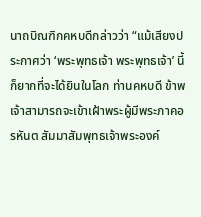นาถบิณฑิกคหบดีกล่าวว่า “แม้เสียงประกาศว่า ‘พระพุทธเจ้า พระพุทธเจ้า’ นี้ก็ยากที่จะได้ยินในโลก ท่านคหบดี ข้าพเจ้าสามารถจะเข้าเฝ้าพระผู้มีพระภาคอรหันต สัมมาสัมพุทธเจ้าพระองค์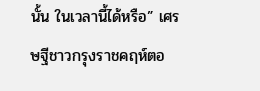นั้น ในเวลานี้ได้หรือ” เศรษฐีชาวกรุงราชคฤห์ตอ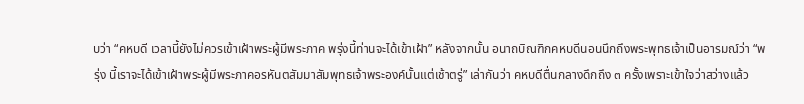บว่า “คหบดี เวลานี้ยังไม่ควรเข้าเฝ้าพระผู้มีพระภาค พรุ่งนี้ท่านจะได้เข้าเฝ้า” หลังจากนั้น อนาถบิณฑิกคหบดีนอนนึกถึงพระพุทธเจ้าเป็นอารมณ์ว่า “พรุ่ง นี้เราจะได้เข้าเฝ้าพระผู้มีพระภาคอรหันตสัมมาสัมพุทธเจ้าพระองค์นั้นแต่เช้าตรู่” เล่ากันว่า คหบดีตื่นกลางดึกถึง ๓ ครั้งเพราะเข้าใจว่าสว่างแล้ว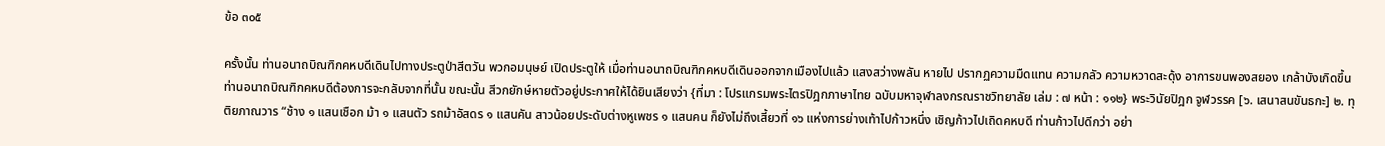ข้อ ๓๐๕

ครั้งนั้น ท่านอนาถบิณฑิกคหบดีเดินไปทางประตูป่าสีตวัน พวกอมนุษย์ เปิดประตูให้ เมื่อท่านอนาถบิณฑิกคหบดีเดินออกจากเมืองไปแล้ว แสงสว่างพลัน หายไป ปรากฏความมืดแทน ความกลัว ความหวาดสะดุ้ง อาการขนพองสยอง เกล้าบังเกิดขึ้น ท่านอนาถบิณฑิกคหบดีต้องการจะกลับจากที่นั้น ขณะนั้น สีวกยักษ์หายตัวอยู่ประกาศให้ได้ยินเสียงว่า {ที่มา : โปรแกรมพระไตรปิฎกภาษาไทย ฉบับมหาจุฬาลงกรณราชวิทยาลัย เล่ม : ๗ หน้า : ๑๑๒} พระวินัยปิฎก จูฬวรรค [๖. เสนาสนขันธกะ] ๒. ทุติยภาณวาร “ช้าง ๑ แสนเชือก ม้า ๑ แสนตัว รถม้าอัสดร ๑ แสนคัน สาวน้อยประดับต่างหูเพชร ๑ แสนคน ก็ยังไม่ถึงเสี้ยวที่ ๑๖ แห่งการย่างเท้าไปก้าวหนึ่ง เชิญก้าวไปเถิดคหบดี ท่านก้าวไปดีกว่า อย่า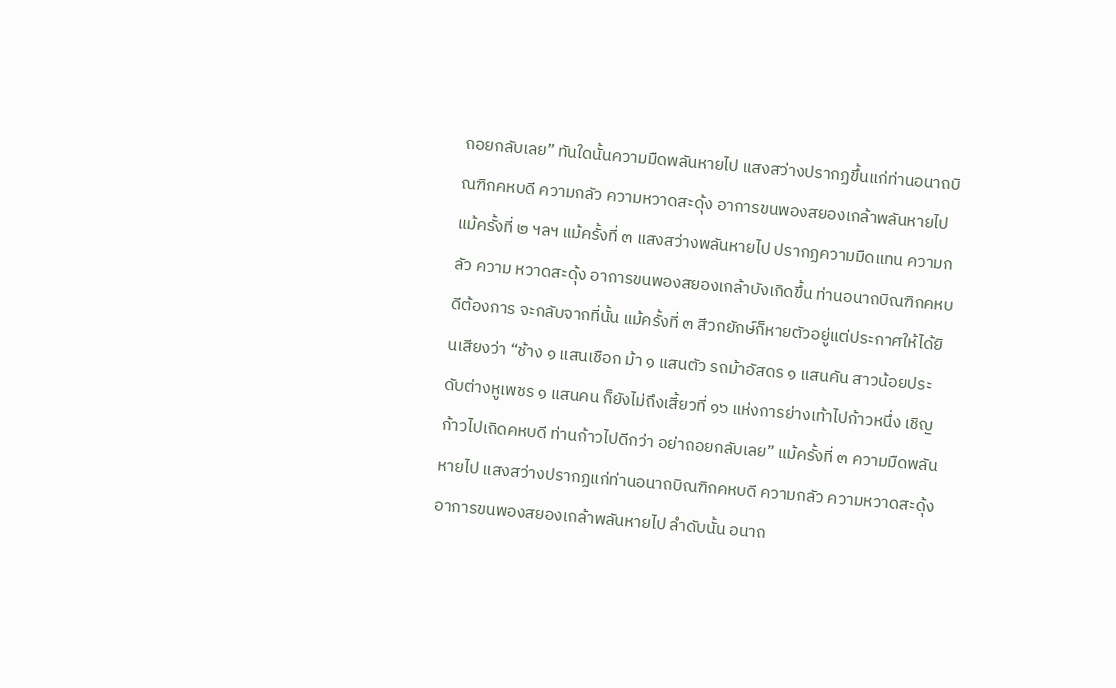ถอยกลับเลย” ทันใดนั้นความมืดพลันหายไป แสงสว่างปรากฏขึ้นแก่ท่านอนาถบิณฑิกคหบดี ความกลัว ความหวาดสะดุ้ง อาการขนพองสยองเกล้าพลันหายไป แม้ครั้งที่ ๒ ฯลฯ แม้ครั้งที่ ๓ แสงสว่างพลันหายไป ปรากฏความมืดแทน ความกลัว ความ หวาดสะดุ้ง อาการขนพองสยองเกล้าบังเกิดขึ้น ท่านอนาถบิณฑิกคหบดีต้องการ จะกลับจากที่นั้น แม้ครั้งที่ ๓ สีวกยักษ์ก็หายตัวอยู่แต่ประกาศให้ได้ยินเสียงว่า “ช้าง ๑ แสนเชือก ม้า ๑ แสนตัว รถม้าอัสดร ๑ แสนคัน สาวน้อยประดับต่างหูเพชร ๑ แสนคน ก็ยังไม่ถึงเสี้ยวที่ ๑๖ แห่งการย่างเท้าไปก้าวหนึ่ง เชิญก้าวไปเถิดคหบดี ท่านก้าวไปดีกว่า อย่าถอยกลับเลย” แม้ครั้งที่ ๓ ความมืดพลันหายไป แสงสว่างปรากฏแก่ท่านอนาถบิณฑิกคหบดี ความกลัว ความหวาดสะดุ้ง อาการขนพองสยองเกล้าพลันหายไป ลำดับนั้น อนาถ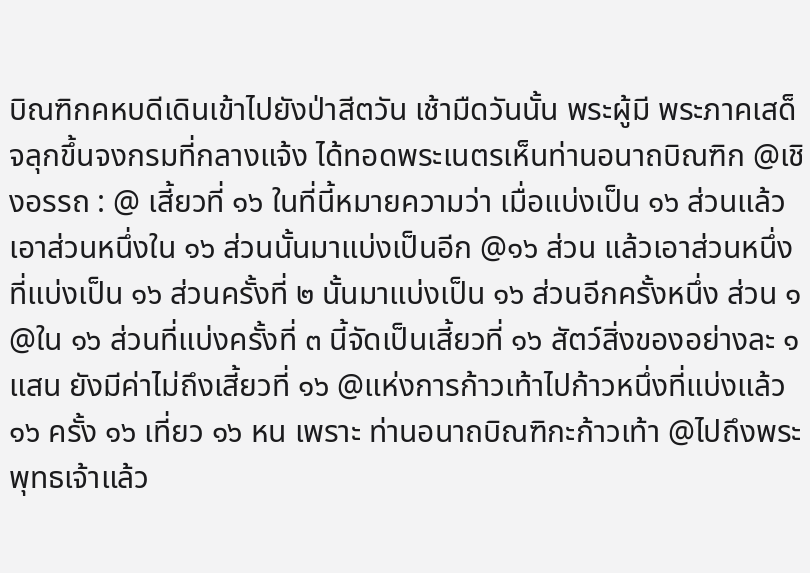บิณฑิกคหบดีเดินเข้าไปยังป่าสีตวัน เช้ามืดวันนั้น พระผู้มี พระภาคเสด็จลุกขึ้นจงกรมที่กลางแจ้ง ได้ทอดพระเนตรเห็นท่านอนาถบิณฑิก @เชิงอรรถ : @ เสี้ยวที่ ๑๖ ในที่นี้หมายความว่า เมื่อแบ่งเป็น ๑๖ ส่วนแล้วเอาส่วนหนึ่งใน ๑๖ ส่วนนั้นมาแบ่งเป็นอีก @๑๖ ส่วน แล้วเอาส่วนหนึ่งที่แบ่งเป็น ๑๖ ส่วนครั้งที่ ๒ นั้นมาแบ่งเป็น ๑๖ ส่วนอีกครั้งหนึ่ง ส่วน ๑ @ใน ๑๖ ส่วนที่แบ่งครั้งที่ ๓ นี้จัดเป็นเสี้ยวที่ ๑๖ สัตว์สิ่งของอย่างละ ๑ แสน ยังมีค่าไม่ถึงเสี้ยวที่ ๑๖ @แห่งการก้าวเท้าไปก้าวหนึ่งที่แบ่งแล้ว ๑๖ ครั้ง ๑๖ เที่ยว ๑๖ หน เพราะ ท่านอนาถบิณฑิกะก้าวเท้า @ไปถึงพระพุทธเจ้าแล้ว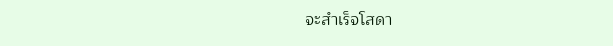จะสำเร็จโสดา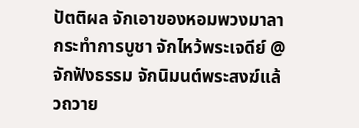ปัตติผล จักเอาของหอมพวงมาลากระทำการบูชา จักไหว้พระเจดีย์ @จักฟังธรรม จักนิมนต์พระสงฆ์แล้วถวาย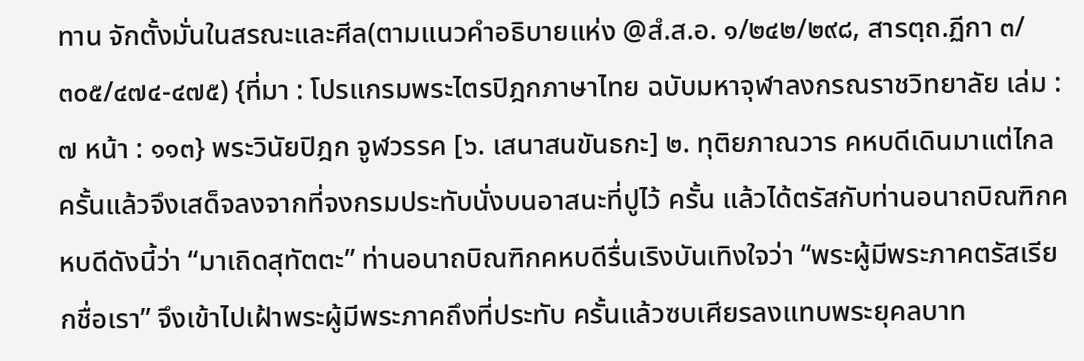ทาน จักตั้งมั่นในสรณะและศีล(ตามแนวคำอธิบายแห่ง @สํ.ส.อ. ๑/๒๔๒/๒๙๘, สารตฺถ.ฏีกา ๓/๓๐๕/๔๗๔-๔๗๕) {ที่มา : โปรแกรมพระไตรปิฎกภาษาไทย ฉบับมหาจุฬาลงกรณราชวิทยาลัย เล่ม : ๗ หน้า : ๑๑๓} พระวินัยปิฎก จูฬวรรค [๖. เสนาสนขันธกะ] ๒. ทุติยภาณวาร คหบดีเดินมาแต่ไกล ครั้นแล้วจึงเสด็จลงจากที่จงกรมประทับนั่งบนอาสนะที่ปูไว้ ครั้น แล้วได้ตรัสกับท่านอนาถบิณฑิกคหบดีดังนี้ว่า “มาเถิดสุทัตตะ” ท่านอนาถบิณฑิกคหบดีรื่นเริงบันเทิงใจว่า “พระผู้มีพระภาคตรัสเรียกชื่อเรา” จึงเข้าไปเฝ้าพระผู้มีพระภาคถึงที่ประทับ ครั้นแล้วซบเศียรลงแทบพระยุคลบาท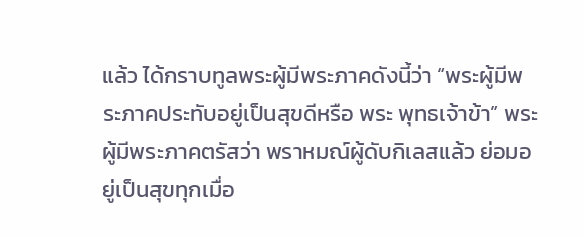แล้ว ได้กราบทูลพระผู้มีพระภาคดังนี้ว่า “พระผู้มีพระภาคประทับอยู่เป็นสุขดีหรือ พระ พุทธเจ้าข้า” พระผู้มีพระภาคตรัสว่า พราหมณ์ผู้ดับกิเลสแล้ว ย่อมอยู่เป็นสุขทุกเมื่อ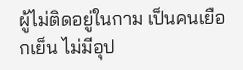ผู้ไม่ติดอยู่ในกาม เป็นคนเยือกเย็น ไม่มีอุป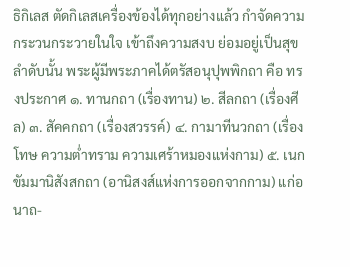ธิกิเลส ตัดกิเลสเครื่องข้องได้ทุกอย่างแล้ว กำจัดความกระวนกระวายในใจ เข้าถึงความสงบ ย่อมอยู่เป็นสุข ลำดับนั้น พระผู้มีพระภาคได้ตรัสอนุปุพพิกถา คือ ทรงประกาศ ๑. ทานกถา (เรื่องทาน) ๒. สีลกถา (เรื่องศีล) ๓. สัคคกถา (เรื่องสวรรค์) ๔. กามาทีนวกถา (เรื่องโทษ ความต่ำทราม ความเศร้าหมองแห่งกาม) ๕. เนกขัมมานิสังสกถา (อานิสงส์แห่งการออกจากกาม) แก่อนาถ-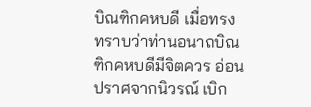บิณฑิกคหบดี เมื่อทรงทราบว่าท่านอนาถบิณฑิกคหบดีมีจิตควร อ่อน ปราศจากนิวรณ์ เบิก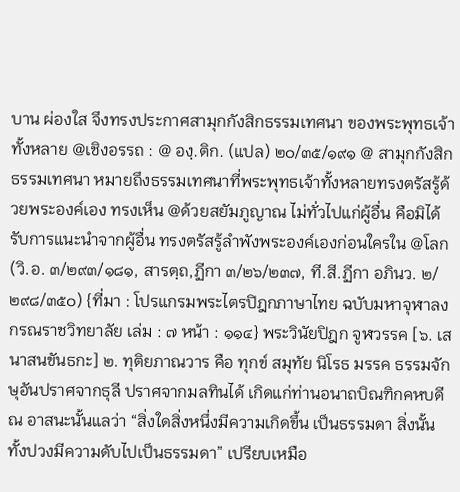บาน ผ่องใส จึงทรงประกาศสามุกกังสิกธรรมเทศนา ของพระพุทธเจ้าทั้งหลาย @เชิงอรรถ : @ องฺ.ติก. (แปล) ๒๐/๓๕/๑๙๑ @ สามุกกังสิกธรรมเทศนา หมายถึงธรรมเทศนาที่พระพุทธเจ้าทั้งหลายทรงตรัสรู้ด้วยพระองค์เอง ทรงเห็น @ด้วยสยัมภูญาณ ไม่ทั่วไปแก่ผู้อื่น คือมิได้รับการแนะนำจากผู้อื่น ทรงตรัสรู้ลำพังพระองค์เองก่อนใครใน @โลก (วิ.อ. ๓/๒๙๓/๑๘๑, สารตฺถ,ฏีกา ๓/๒๖/๒๓๗, ที.สี.ฏีกา อภินว. ๒/๒๙๘/๓๕๐) {ที่มา : โปรแกรมพระไตรปิฎกภาษาไทย ฉบับมหาจุฬาลงกรณราชวิทยาลัย เล่ม : ๗ หน้า : ๑๑๔} พระวินัยปิฎก จูฬวรรค [๖. เสนาสนขันธกะ] ๒. ทุติยภาณวาร คือ ทุกข์ สมุทัย นิโรธ มรรค ธรรมจักษุอันปราศจากธุลี ปราศจากมลทินได้ เกิดแก่ท่านอนาถบิณฑิกคหบดี ณ อาสนะนั้นแลว่า “สิ่งใดสิ่งหนึ่งมีความเกิดขึ้น เป็นธรรมดา สิ่งนั้นทั้งปวงมีความดับไปเป็นธรรมดา” เปรียบเหมือ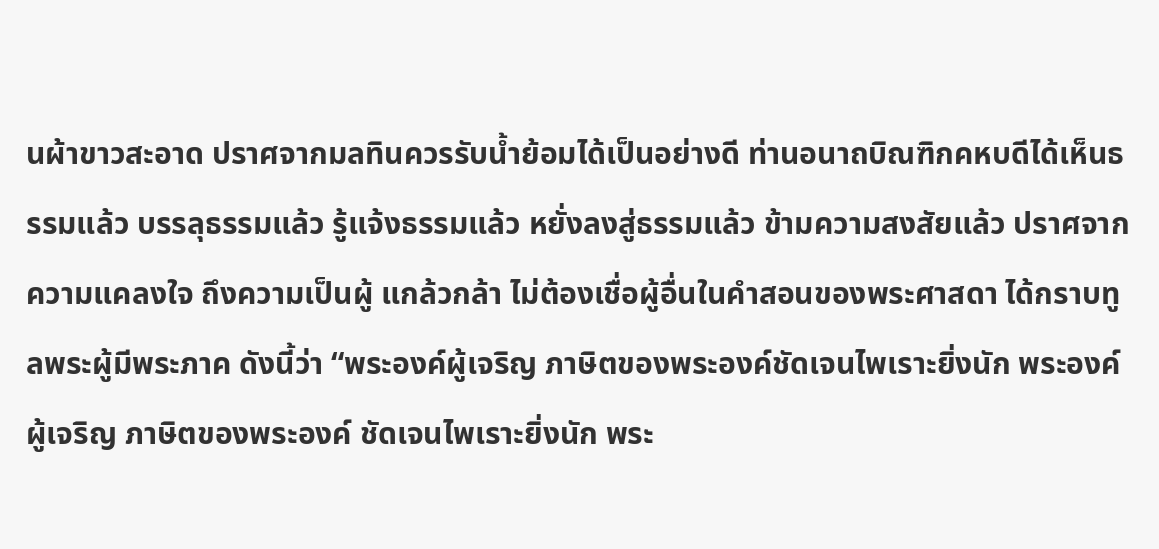นผ้าขาวสะอาด ปราศจากมลทินควรรับน้ำย้อมได้เป็นอย่างดี ท่านอนาถบิณฑิกคหบดีได้เห็นธรรมแล้ว บรรลุธรรมแล้ว รู้แจ้งธรรมแล้ว หยั่งลงสู่ธรรมแล้ว ข้ามความสงสัยแล้ว ปราศจากความแคลงใจ ถึงความเป็นผู้ แกล้วกล้า ไม่ต้องเชื่อผู้อื่นในคำสอนของพระศาสดา ได้กราบทูลพระผู้มีพระภาค ดังนี้ว่า “พระองค์ผู้เจริญ ภาษิตของพระองค์ชัดเจนไพเราะยิ่งนัก พระองค์ผู้เจริญ ภาษิตของพระองค์ ชัดเจนไพเราะยิ่งนัก พระ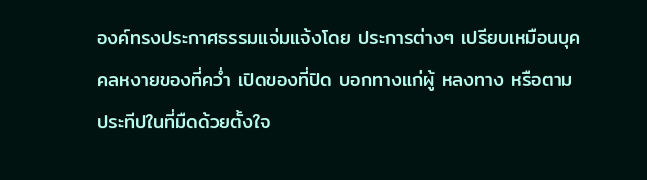องค์ทรงประกาศธรรมแจ่มแจ้งโดย ประการต่างๆ เปรียบเหมือนบุคคลหงายของที่คว่ำ เปิดของที่ปิด บอกทางแก่ผู้ หลงทาง หรือตามประทีปในที่มืดด้วยตั้งใจ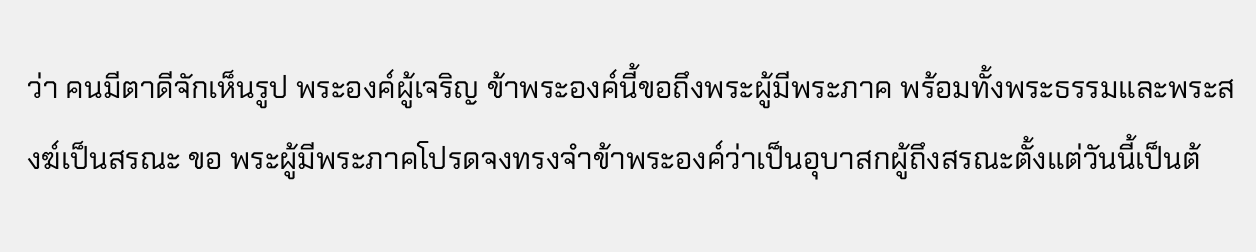ว่า คนมีตาดีจักเห็นรูป พระองค์ผู้เจริญ ข้าพระองค์นี้ขอถึงพระผู้มีพระภาค พร้อมทั้งพระธรรมและพระสงฆ์เป็นสรณะ ขอ พระผู้มีพระภาคโปรดจงทรงจำข้าพระองค์ว่าเป็นอุบาสกผู้ถึงสรณะตั้งแต่วันนี้เป็นต้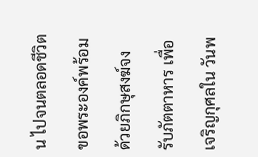น ไปจนตลอดชีวิต ขอพระองค์พร้อมด้วยภิกษุสงฆ์จงรับภัตตาหาร เพื่อเจริญกุศลใน วันพ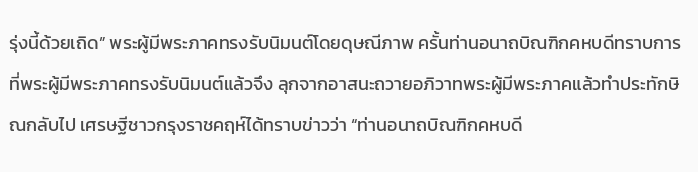รุ่งนี้ด้วยเถิด” พระผู้มีพระภาคทรงรับนิมนต์โดยดุษณีภาพ ครั้นท่านอนาถบิณฑิกคหบดีทราบการที่พระผู้มีพระภาคทรงรับนิมนต์แล้วจึง ลุกจากอาสนะถวายอภิวาทพระผู้มีพระภาคแล้วทำประทักษิณกลับไป เศรษฐีชาวกรุงราชคฤห์ได้ทราบข่าวว่า “ท่านอนาถบิณฑิกคหบดี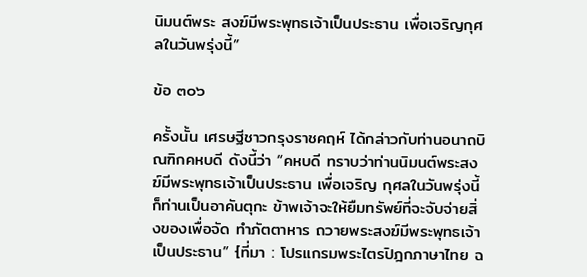นิมนต์พระ สงฆ์มีพระพุทธเจ้าเป็นประธาน เพื่อเจริญกุศลในวันพรุ่งนี้”

ข้อ ๓๐๖

ครั้งนั้น เศรษฐีชาวกรุงราชคฤห์ ได้กล่าวกับท่านอนาถบิณฑิกคหบดี ดังนี้ว่า “คหบดี ทราบว่าท่านนิมนต์พระสงฆ์มีพระพุทธเจ้าเป็นประธาน เพื่อเจริญ กุศลในวันพรุ่งนี้ ก็ท่านเป็นอาคันตุกะ ข้าพเจ้าจะให้ยืมทรัพย์ที่จะจับจ่ายสิ่งของเพื่อจัด ทำภัตตาหาร ถวายพระสงฆ์มีพระพุทธเจ้าเป็นประธาน” {ที่มา : โปรแกรมพระไตรปิฎกภาษาไทย ฉ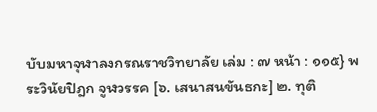บับมหาจุฬาลงกรณราชวิทยาลัย เล่ม : ๗ หน้า : ๑๑๕} พระวินัยปิฎก จูฬวรรค [๖. เสนาสนขันธกะ] ๒. ทุติ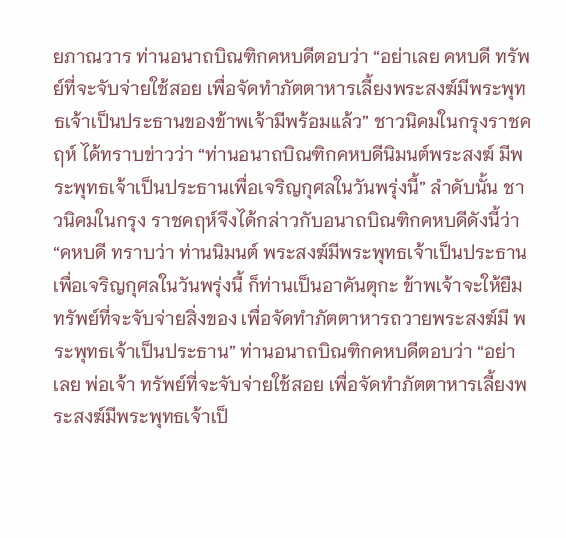ยภาณวาร ท่านอนาถบิณฑิกคหบดีตอบว่า “อย่าเลย คหบดี ทรัพย์ที่จะจับจ่ายใช้สอย เพื่อจัดทำภัตตาหารเลี้ยงพระสงฆ์มีพระพุทธเจ้าเป็นประธานของข้าพเจ้ามีพร้อมแล้ว” ชาวนิคมในกรุงราชคฤห์ ได้ทราบข่าวว่า “ท่านอนาถบิณฑิกคหบดีนิมนต์พระสงฆ์ มีพระพุทธเจ้าเป็นประธานเพื่อเจริญกุศลในวันพรุ่งนี้” ลำดับนั้น ชาวนิคมในกรุง ราชคฤห์จึงได้กล่าวกับอนาถบิณฑิกคหบดีดังนี้ว่า “คหบดี ทราบว่า ท่านนิมนต์ พระสงฆ์มีพระพุทธเจ้าเป็นประธาน เพื่อเจริญกุศลในวันพรุ่งนี้ ก็ท่านเป็นอาคันตุกะ ข้าพเจ้าจะให้ยืมทรัพย์ที่จะจับจ่ายสิ่งของ เพื่อจัดทำภัตตาหารถวายพระสงฆ์มี พระพุทธเจ้าเป็นประธาน” ท่านอนาถบิณฑิกคหบดีตอบว่า “อย่าเลย พ่อเจ้า ทรัพย์ที่จะจับจ่ายใช้สอย เพื่อจัดทำภัตตาหารเลี้ยงพระสงฆ์มีพระพุทธเจ้าเป็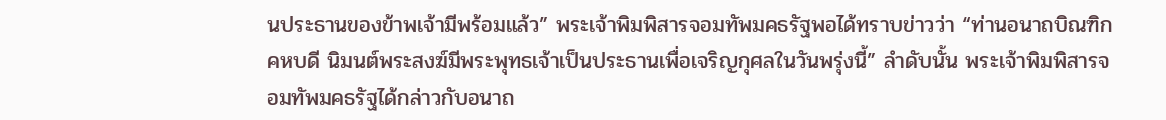นประธานของข้าพเจ้ามีพร้อมแล้ว” พระเจ้าพิมพิสารจอมทัพมคธรัฐพอได้ทราบข่าวว่า “ท่านอนาถบิณฑิกคหบดี นิมนต์พระสงฆ์มีพระพุทธเจ้าเป็นประธานเพื่อเจริญกุศลในวันพรุ่งนี้” ลำดับนั้น พระเจ้าพิมพิสารจอมทัพมคธรัฐได้กล่าวกับอนาถ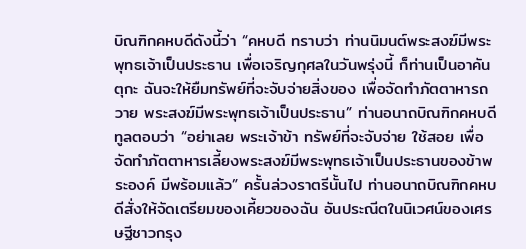บิณฑิกคหบดีดังนี้ว่า “คหบดี ทราบว่า ท่านนิมนต์พระสงฆ์มีพระพุทธเจ้าเป็นประธาน เพื่อเจริญกุศลในวันพรุ่งนี้ ก็ท่านเป็นอาคันตุกะ ฉันจะให้ยืมทรัพย์ที่จะจับจ่ายสิ่งของ เพื่อจัดทำภัตตาหารถวาย พระสงฆ์มีพระพุทธเจ้าเป็นประธาน” ท่านอนาถบิณฑิกคหบดีทูลตอบว่า “อย่าเลย พระเจ้าข้า ทรัพย์ที่จะจับจ่าย ใช้สอย เพื่อจัดทำภัตตาหารเลี้ยงพระสงฆ์มีพระพุทธเจ้าเป็นประธานของข้าพระองค์ มีพร้อมแล้ว” ครั้นล่วงราตรีนั้นไป ท่านอนาถบิณฑิกคหบดีสั่งให้จัดเตรียมของเคี้ยวของฉัน อันประณีตในนิเวศน์ของเศรษฐีชาวกรุง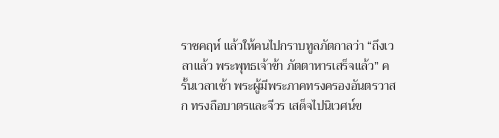ราชคฤห์ แล้วให้คนไปกราบทูลภัตกาลว่า “ถึงเวลาแล้ว พระพุทธเจ้าข้า ภัตตาหารเสร็จแล้ว” ครั้นเวลาเช้า พระผู้มีพระภาคทรงครองอันตรวาสก ทรงถือบาตรและจีวร เสด็จไปนิเวศน์ข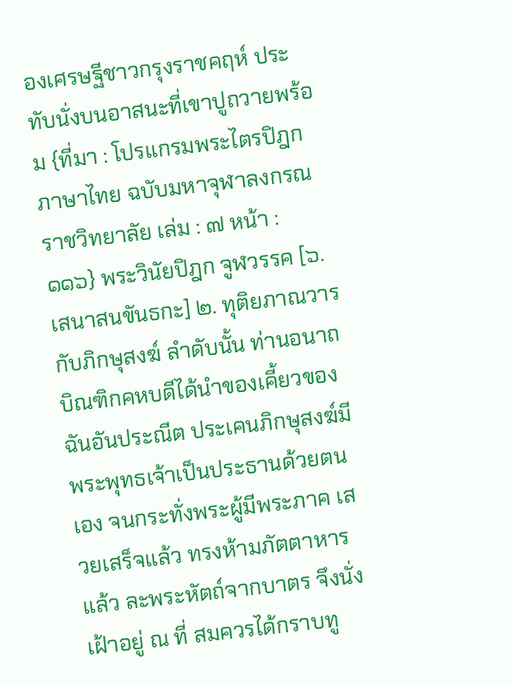องเศรษฐีชาวกรุงราชคฤห์ ประทับนั่งบนอาสนะที่เขาปูถวายพร้อม {ที่มา : โปรแกรมพระไตรปิฎกภาษาไทย ฉบับมหาจุฬาลงกรณราชวิทยาลัย เล่ม : ๗ หน้า : ๑๑๖} พระวินัยปิฎก จูฬวรรค [๖. เสนาสนขันธกะ] ๒. ทุติยภาณวาร กับภิกษุสงฆ์ ลำดับนั้น ท่านอนาถบิณฑิกคหบดีได้นำของเคี้ยวของฉันอันประณีต ประเคนภิกษุสงฆ์มีพระพุทธเจ้าเป็นประธานด้วยตนเอง จนกระทั่งพระผู้มีพระภาค เสวยเสร็จแล้ว ทรงห้ามภัตตาหารแล้ว ละพระหัตถ์จากบาตร จึงนั่งเฝ้าอยู่ ณ ที่ สมควรได้กราบทู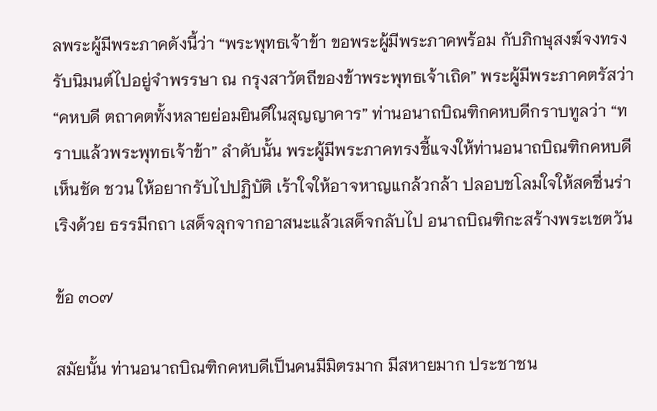ลพระผู้มีพระภาคดังนี้ว่า “พระพุทธเจ้าข้า ขอพระผู้มีพระภาคพร้อม กับภิกษุสงฆ์จงทรงรับนิมนต์ไปอยู่จำพรรษา ณ กรุงสาวัตถีของข้าพระพุทธเจ้าเถิด” พระผู้มีพระภาคตรัสว่า “คหบดี ตถาคตทั้งหลายย่อมยินดีในสุญญาคาร” ท่านอนาถบิณฑิกคหบดีกราบทูลว่า “ทราบแล้วพระพุทธเจ้าข้า” ลำดับนั้น พระผู้มีพระภาคทรงชี้แจงให้ท่านอนาถบิณฑิกคหบดีเห็นชัด ชวน ให้อยากรับไปปฏิบัติ เร้าใจให้อาจหาญแกล้วกล้า ปลอบชโลมใจให้สดชื่นร่าเริงด้วย ธรรมีกถา เสด็จลุกจากอาสนะแล้วเสด็จกลับไป อนาถบิณฑิกะสร้างพระเชตวัน

ข้อ ๓๐๗

สมัยนั้น ท่านอนาถบิณฑิกคหบดีเป็นคนมีมิตรมาก มีสหายมาก ประชาชน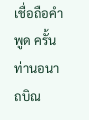เชื่อถือคำพูด ครั้นท่านอนาถบิณ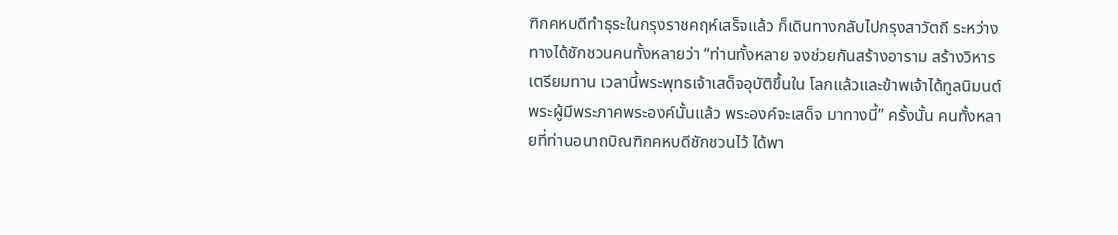ฑิกคหบดีทำธุระในกรุงราชคฤห์เสร็จแล้ว ก็เดินทางกลับไปกรุงสาวัตถี ระหว่างทางได้ชักชวนคนทั้งหลายว่า “ท่านทั้งหลาย จงช่วยกันสร้างอาราม สร้างวิหาร เตรียมทาน เวลานี้พระพุทธเจ้าเสด็จอุบัติขึ้นใน โลกแล้วและข้าพเจ้าได้ทูลนิมนต์พระผู้มีพระภาคพระองค์นั้นแล้ว พระองค์จะเสด็จ มาทางนี้” ครั้งนั้น คนทั้งหลายที่ท่านอนาถบิณฑิกคหบดีชักชวนไว้ ได้พา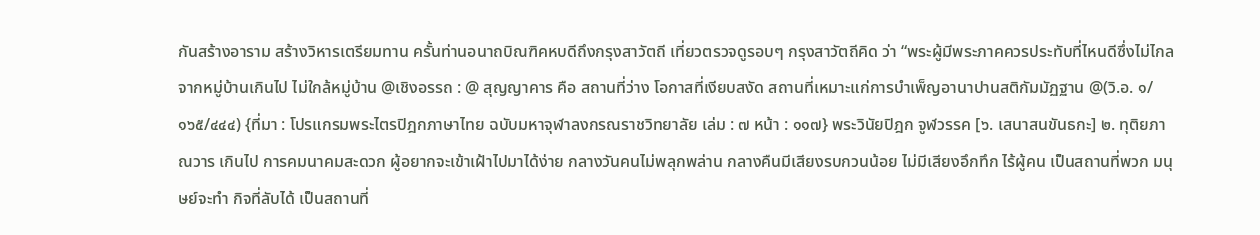กันสร้างอาราม สร้างวิหารเตรียมทาน ครั้นท่านอนาถบิณฑิคหบดีถึงกรุงสาวัตถี เที่ยวตรวจดูรอบๆ กรุงสาวัตถีคิด ว่า “พระผู้มีพระภาคควรประทับที่ไหนดีซึ่งไม่ไกลจากหมู่บ้านเกินไป ไม่ใกล้หมู่บ้าน @เชิงอรรถ : @ สุญญาคาร คือ สถานที่ว่าง โอกาสที่เงียบสงัด สถานที่เหมาะแก่การบำเพ็ญอานาปานสติกัมมัฏฐาน @(วิ.อ. ๑/๑๖๕/๔๔๔) {ที่มา : โปรแกรมพระไตรปิฎกภาษาไทย ฉบับมหาจุฬาลงกรณราชวิทยาลัย เล่ม : ๗ หน้า : ๑๑๗} พระวินัยปิฎก จูฬวรรค [๖. เสนาสนขันธกะ] ๒. ทุติยภาณวาร เกินไป การคมนาคมสะดวก ผู้อยากจะเข้าเฝ้าไปมาได้ง่าย กลางวันคนไม่พลุกพล่าน กลางคืนมีเสียงรบกวนน้อย ไม่มีเสียงอึกทึก ไร้ผู้คน เป็นสถานที่พวก มนุษย์จะทำ กิจที่ลับได้ เป็นสถานที่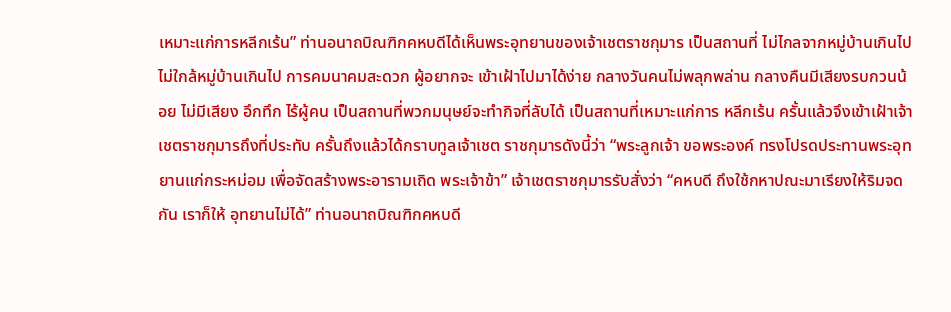เหมาะแก่การหลีกเร้น” ท่านอนาถบิณฑิกคหบดีได้เห็นพระอุทยานของเจ้าเชตราชกุมาร เป็นสถานที่ ไม่ไกลจากหมู่บ้านเกินไป ไม่ใกล้หมู่บ้านเกินไป การคมนาคมสะดวก ผู้อยากจะ เข้าเฝ้าไปมาได้ง่าย กลางวันคนไม่พลุกพล่าน กลางคืนมีเสียงรบกวนน้อย ไม่มีเสียง อึกทึก ไร้ผู้คน เป็นสถานที่พวกมนุษย์จะทำกิจที่ลับได้ เป็นสถานที่เหมาะแก่การ หลีกเร้น ครั้นแล้วจึงเข้าเฝ้าเจ้าเชตราชกุมารถึงที่ประทับ ครั้นถึงแล้วได้กราบทูลเจ้าเชต ราชกุมารดังนี้ว่า “พระลูกเจ้า ขอพระองค์ ทรงโปรดประทานพระอุทยานแก่กระหม่อม เพื่อจัดสร้างพระอารามเถิด พระเจ้าข้า” เจ้าเชตราชกุมารรับสั่งว่า “คหบดี ถึงใช้กหาปณะมาเรียงให้ริมจดกัน เราก็ให้ อุทยานไม่ได้” ท่านอนาถบิณฑิกคหบดี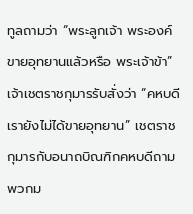ทูลถามว่า “พระลูกเจ้า พระองค์ขายอุทยานแล้วหรือ พระเจ้าข้า” เจ้าเชตราชกุมารรับสั่งว่า “คหบดี เรายังไม่ได้ขายอุทยาน” เชตราชกุมารกับอนาถบิณฑิกคหบดีถามพวกม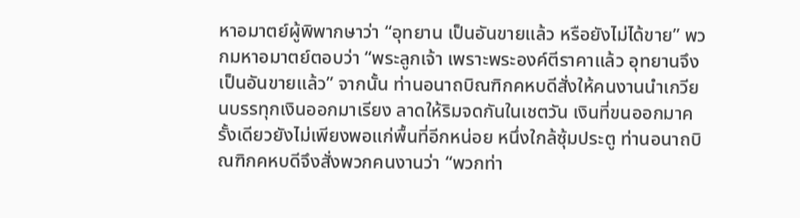หาอมาตย์ผู้พิพากษาว่า “อุทยาน เป็นอันขายแล้ว หรือยังไม่ได้ขาย” พวกมหาอมาตย์ตอบว่า “พระลูกเจ้า เพราะพระองค์ตีราคาแล้ว อุทยานจึง เป็นอันขายแล้ว” จากนั้น ท่านอนาถบิณฑิกคหบดีสั่งให้คนงานนำเกวียนบรรทุกเงินออกมาเรียง ลาดให้ริมจดกันในเชตวัน เงินที่ขนออกมาครั้งเดียวยังไม่เพียงพอแก่พื้นที่อีกหน่อย หนึ่งใกล้ซุ้มประตู ท่านอนาถบิณฑิกคหบดีจึงสั่งพวกคนงานว่า “พวกท่า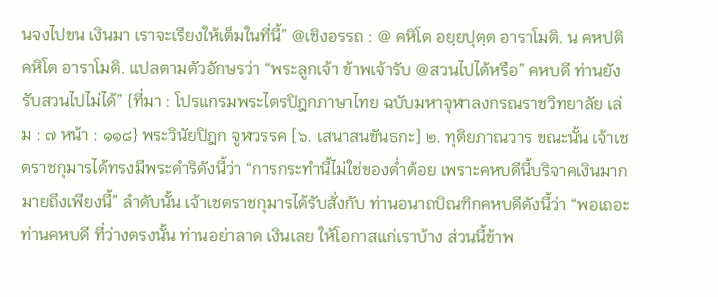นจงไปขน เงินมา เราจะเรียงให้เต็มในที่นี้” @เชิงอรรถ : @ คหิโต อยฺยปุตฺต อาราโมติ. น คหปติ คหิโต อาราโมติ. แปลตามตัวอักษรว่า “พระลูกเจ้า ข้าพเจ้ารับ @สวนไปได้หรือ” คหบดี ท่านยังรับสวนไปไม่ได้” {ที่มา : โปรแกรมพระไตรปิฎกภาษาไทย ฉบับมหาจุฬาลงกรณราชวิทยาลัย เล่ม : ๗ หน้า : ๑๑๘} พระวินัยปิฎก จูฬวรรค [๖. เสนาสนขันธกะ] ๒. ทุติยภาณวาร ขณะนั้น เจ้าเชตราชกุมารได้ทรงมีพระดำริดังนี้ว่า “การกระทำนี้ไม่ใช่ของต่ำต้อย เพราะคหบดีนี้บริจาคเงินมากมายถึงเพียงนี้” ลำดับนั้น เจ้าเชตราชกุมารได้รับสั่งกับ ท่านอนาถบิณฑิกคหบดีดังนี้ว่า “พอเถอะ ท่านคหบดี ที่ว่างตรงนั้น ท่านอย่าลาด เงินเลย ให้โอกาสแก่เราบ้าง ส่วนนี้ข้าพ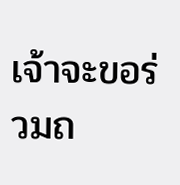เจ้าจะขอร่วมถ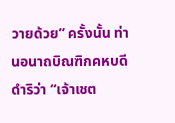วายด้วย” ครั้งนั้น ท่านอนาถบิณฑิกคหบดีดำริว่า “เจ้าเชต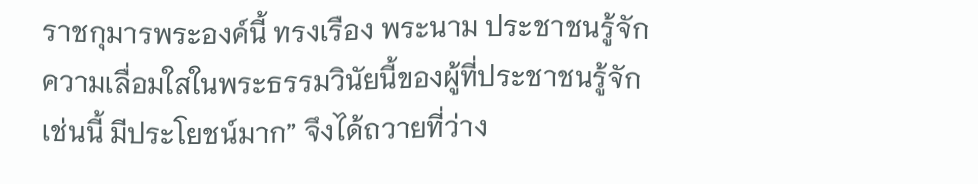ราชกุมารพระองค์นี้ ทรงเรือง พระนาม ประชาชนรู้จัก ความเลื่อมใสในพระธรรมวินัยนี้ของผู้ที่ประชาชนรู้จัก เช่นนี้ มีประโยชน์มาก” จึงได้ถวายที่ว่าง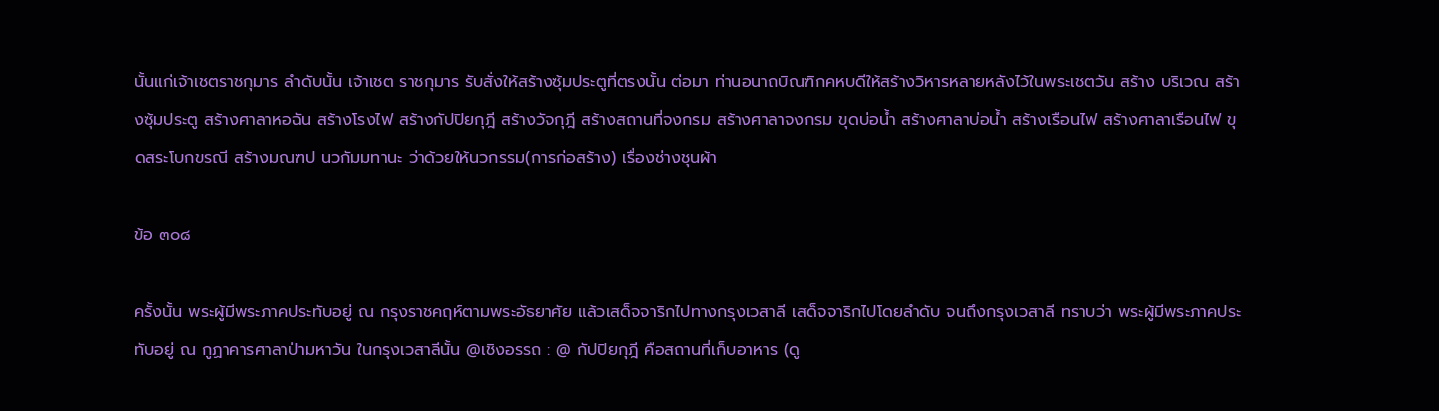นั้นแก่เจ้าเชตราชกุมาร ลำดับนั้น เจ้าเชต ราชกุมาร รับสั่งให้สร้างซุ้มประตูที่ตรงนั้น ต่อมา ท่านอนาถบิณฑิกคหบดีให้สร้างวิหารหลายหลังไว้ในพระเชตวัน สร้าง บริเวณ สร้างซุ้มประตู สร้างศาลาหอฉัน สร้างโรงไฟ สร้างกัปปิยกุฎี สร้างวัจกุฎี สร้างสถานที่จงกรม สร้างศาลาจงกรม ขุดบ่อน้ำ สร้างศาลาบ่อน้ำ สร้างเรือนไฟ สร้างศาลาเรือนไฟ ขุดสระโบกขรณี สร้างมณฑป นวกัมมทานะ ว่าด้วยให้นวกรรม(การก่อสร้าง) เรื่องช่างชุนผ้า

ข้อ ๓๐๘

ครั้งนั้น พระผู้มีพระภาคประทับอยู่ ณ กรุงราชคฤห์ตามพระอัธยาศัย แล้วเสด็จจาริกไปทางกรุงเวสาลี เสด็จจาริกไปโดยลำดับ จนถึงกรุงเวสาลี ทราบว่า พระผู้มีพระภาคประทับอยู่ ณ กูฏาคารศาลาป่ามหาวัน ในกรุงเวสาลีนั้น @เชิงอรรถ : @ กัปปิยกุฎี คือสถานที่เก็บอาหาร (ดู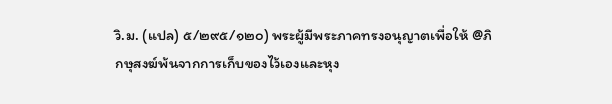วิ.ม. (แปล) ๕/๒๙๕/๑๒๐) พระผู้มีพระภาคทรงอนุญาตเพื่อให้ @ภิกษุสงฆ์พ้นจากการเก็บของไว้เองและหุง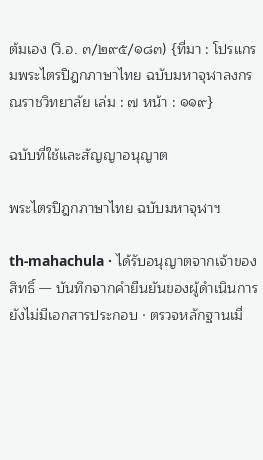ต้มเอง (วิ.อ. ๓/๒๙๕/๑๘๓) {ที่มา : โปรแกรมพระไตรปิฎกภาษาไทย ฉบับมหาจุฬาลงกรณราชวิทยาลัย เล่ม : ๗ หน้า : ๑๑๙}

ฉบับที่ใช้และสัญญาอนุญาต

พระไตรปิฎกภาษาไทย ฉบับมหาจุฬาฯ

th-mahachula · ได้รับอนุญาตจากเจ้าของสิทธิ์ — บันทึกจากคำยืนยันของผู้ดำเนินการ ยังไม่มีเอกสารประกอบ · ตรวจหลักฐานเมื่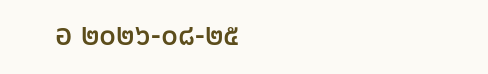อ ๒๐๒๖-๐๘-๒๕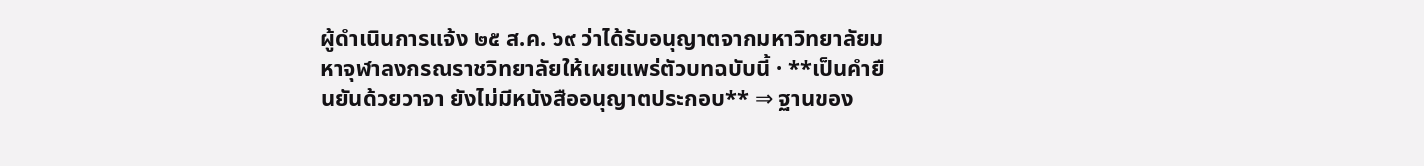ผู้ดำเนินการแจ้ง ๒๕ ส.ค. ๖๙ ว่าได้รับอนุญาตจากมหาวิทยาลัยมหาจุฬาลงกรณราชวิทยาลัยให้เผยแพร่ตัวบทฉบับนี้ · **เป็นคำยืนยันด้วยวาจา ยังไม่มีหนังสืออนุญาตประกอบ** ⇒ ฐานของ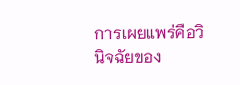การเผยแพร่คือวินิจฉัยของ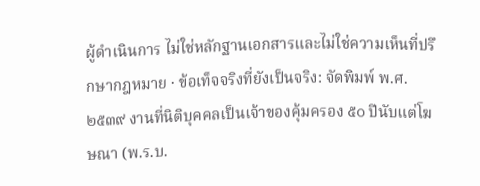ผู้ดำเนินการ ไม่ใช่หลักฐานเอกสารและไม่ใช่ความเห็นที่ปรึกษากฎหมาย · ข้อเท็จจริงที่ยังเป็นจริง: จัดพิมพ์ พ.ศ. ๒๕๓๙ งานที่นิติบุคคลเป็นเจ้าของคุ้มครอง ๕๐ ปีนับแต่โฆษณา (พ.ร.บ.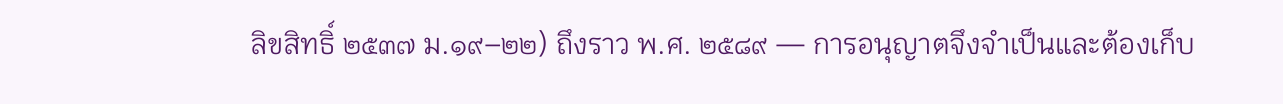ลิขสิทธิ์ ๒๕๓๗ ม.๑๙–๒๒) ถึงราว พ.ศ. ๒๕๘๙ — การอนุญาตจึงจำเป็นและต้องเก็บ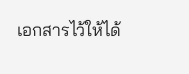เอกสารไว้ให้ได้